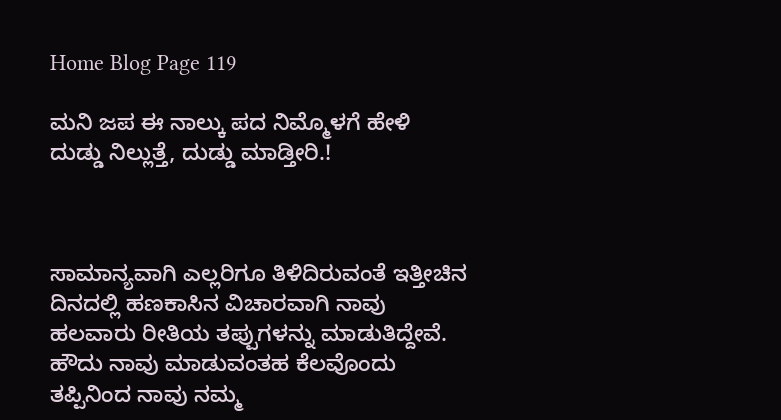Home Blog Page 119

ಮನಿ ಜಪ ಈ ನಾಲ್ಕು ಪದ ನಿಮ್ಮೊಳಗೆ ಹೇಳಿ ದುಡ್ಡು ನಿಲ್ಲುತ್ತೆ, ದುಡ್ಡು ಮಾಡ್ತೀರಿ.!



ಸಾಮಾನ್ಯವಾಗಿ ಎಲ್ಲರಿಗೂ ತಿಳಿದಿರುವಂತೆ ಇತ್ತೀಚಿನ ದಿನದಲ್ಲಿ ಹಣಕಾಸಿನ ವಿಚಾರವಾಗಿ ನಾವು ಹಲವಾರು ರೀತಿಯ ತಪ್ಪುಗಳನ್ನು ಮಾಡುತಿದ್ದೇವೆ. ಹೌದು ನಾವು ಮಾಡುವಂತಹ ಕೆಲವೊಂದು ತಪ್ಪಿನಿಂದ ನಾವು ನಮ್ಮ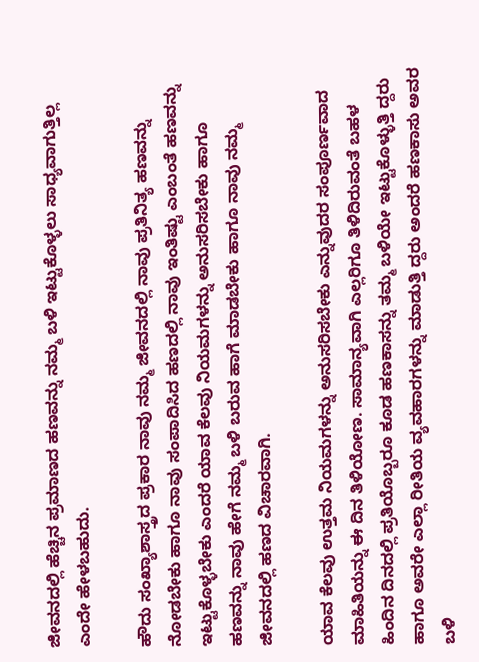ಜೀವನದಲ್ಲಿ ಹೆಚ್ಚಿನ ಪ್ರಮಾಣದ ಹಣವನ್ನು ನಮ್ಮ ಬಳಿ ಇಟ್ಟುಕೊಳ್ಳಲು ಸಾಧ್ಯವಾಗುತ್ತಿಲ್ಲ ಎಂದೇ ಹೇಳಬಹುದು.

ಹೌದು ಸಂಖ್ಯಾಶಾಸ್ತ್ರದ ಪ್ರಕಾರ ನಾವು ನಮ್ಮ ಜೀವನದಲ್ಲಿ ನಾವು ಪ್ರತಿನಿತ್ಯ ಹಣವನ್ನು ನೋಡಬೇಕು ಹಾಗೂ ನಾವು ಸಂಪಾದಿಸಿದ ಹಣದಲ್ಲಿ ನಾವು ಇಂತಿಷ್ಟು ಎಂಬಂತೆ ಹಣವನ್ನು ಇಟ್ಟುಕೊಳ್ಳಬೇಕು ಎಂದರೆ ಯಾವ ಕೆಲವು ನಿಯಮಗಳನ್ನು ಅನುಸರಿಸಬೇಕು ಹಾಗೂ ಹಣವನ್ನು ನಾವು ಹೇಗೆ ನಮ್ಮ ಬಳಿ ಬರುವ ಹಾಗೆ ಮಾಡಬೇಕು ಹಾಗೂ ನಾವು ನಮ್ಮ ಜೀವನದಲ್ಲಿ ಹಣದ ವಿಚಾರವಾಗಿ.

ಯಾವ ಕೆಲವು ಉತ್ತಮ ನಿಯಮಗಳನ್ನು ಅನುಸರಿಸಬೇಕು ಎನ್ನುವುದರ ಸಂಪೂರ್ಣವಾದ ಮಾಹಿತಿಯನ್ನು ಈ ದಿನ ತಿಳಿಯೋಣ. ಸಾಮಾನ್ಯವಾಗಿ ಎಲ್ಲರಿಗೂ ತಿಳಿದಿರುವಂತೆ ಬಹಳ ಹಿಂದಿನ ದಿನದಲ್ಲಿ ಪ್ರತಿಯೊಬ್ಬರೂ ಕೂಡ ಹಣಕಾಸನ್ನು ತಮ್ಮ ಬಳಿಯೇ ಇಟ್ಟುಕೊಳ್ಳುತ್ತಿ ದ್ದರು ಹಾಗೂ ಅವರೇ ಎಲ್ಲಾ ರೀತಿಯ ವ್ಯವಹಾರಗಳನ್ನು ಮಾಡುತ್ತಿ ದ್ದರು ಅಂದರೆ ಹಣಕಾಸು ಅವರ ಬಳಿ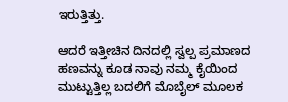ಇರುತ್ತಿತ್ತು.

ಆದರೆ ಇತ್ತೀಚಿನ ದಿನದಲ್ಲಿ ಸ್ವಲ್ಪ ಪ್ರಮಾಣದ ಹಣವನ್ನು ಕೂಡ ನಾವು ನಮ್ಮ ಕೈಯಿಂದ ಮುಟ್ಟುತ್ತಿಲ್ಲ ಬದಲಿಗೆ ಮೊಬೈಲ್ ಮೂಲಕ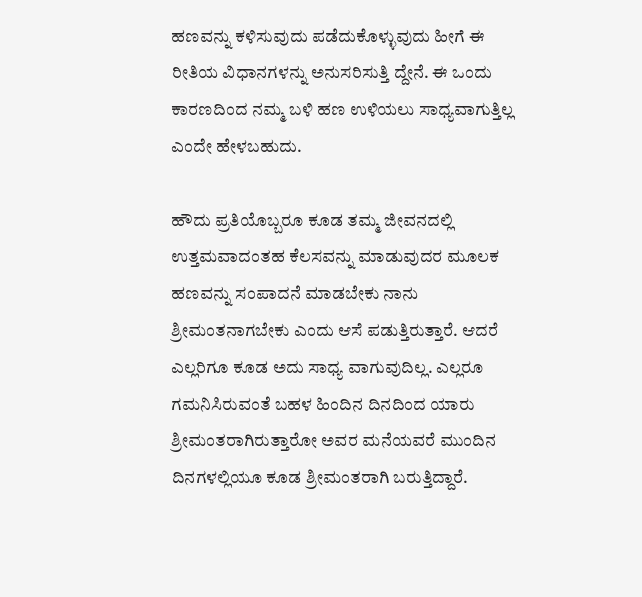ಹಣವನ್ನು ಕಳಿಸುವುದು ಪಡೆದುಕೊಳ್ಳುವುದು ಹೀಗೆ ಈ ರೀತಿಯ ವಿಧಾನಗಳನ್ನು ಅನುಸರಿಸುತ್ತಿ ದ್ದೇನೆ. ಈ ಒಂದು ಕಾರಣದಿಂದ ನಮ್ಮ ಬಳಿ ಹಣ ಉಳಿಯಲು ಸಾಧ್ಯವಾಗುತ್ತಿಲ್ಲ ಎಂದೇ ಹೇಳಬಹುದು.

ಹೌದು ಪ್ರತಿಯೊಬ್ಬರೂ ಕೂಡ ತಮ್ಮ ಜೀವನದಲ್ಲಿ ಉತ್ತಮವಾದಂತಹ ಕೆಲಸವನ್ನು ಮಾಡುವುದರ ಮೂಲಕ ಹಣವನ್ನು ಸಂಪಾದನೆ ಮಾಡಬೇಕು ನಾನು ಶ್ರೀಮಂತನಾಗಬೇಕು ಎಂದು ಆಸೆ ಪಡುತ್ತಿರುತ್ತಾರೆ. ಆದರೆ ಎಲ್ಲರಿಗೂ ಕೂಡ ಅದು ಸಾಧ್ಯ ವಾಗುವುದಿಲ್ಲ. ಎಲ್ಲರೂ ಗಮನಿಸಿರುವಂತೆ ಬಹಳ ಹಿಂದಿನ ದಿನದಿಂದ ಯಾರು ಶ್ರೀಮಂತರಾಗಿರುತ್ತಾರೋ ಅವರ ಮನೆಯವರೆ ಮುಂದಿನ ದಿನಗಳಲ್ಲಿಯೂ ಕೂಡ ಶ್ರೀಮಂತರಾಗಿ ಬರುತ್ತಿದ್ದಾರೆ.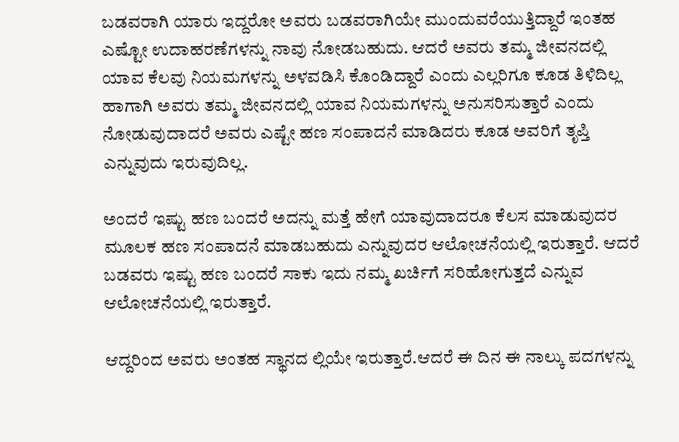ಬಡವರಾಗಿ ಯಾರು ಇದ್ದರೋ ಅವರು ಬಡವರಾಗಿಯೇ ಮುಂದುವರೆಯುತ್ತಿದ್ದಾರೆ ಇಂತಹ ಎಷ್ಟೋ ಉದಾಹರಣೆಗಳನ್ನು ನಾವು ನೋಡಬಹುದು. ಆದರೆ ಅವರು ತಮ್ಮ ಜೀವನದಲ್ಲಿ ಯಾವ ಕೆಲವು ನಿಯಮಗಳನ್ನು ಅಳವಡಿಸಿ ಕೊಂಡಿದ್ದಾರೆ ಎಂದು ಎಲ್ಲರಿಗೂ ಕೂಡ ತಿಳಿದಿಲ್ಲ ಹಾಗಾಗಿ ಅವರು ತಮ್ಮ ಜೀವನದಲ್ಲಿ ಯಾವ ನಿಯಮಗಳನ್ನು ಅನುಸರಿಸುತ್ತಾರೆ ಎಂದು ನೋಡುವುದಾದರೆ ಅವರು ಎಷ್ಟೇ ಹಣ ಸಂಪಾದನೆ ಮಾಡಿದರು ಕೂಡ ಅವರಿಗೆ ತೃಪ್ತಿ ಎನ್ನುವುದು ಇರುವುದಿಲ್ಲ.

ಅಂದರೆ ಇಷ್ಟು ಹಣ ಬಂದರೆ ಅದನ್ನು ಮತ್ತೆ ಹೇಗೆ ಯಾವುದಾದರೂ ಕೆಲಸ ಮಾಡುವುದರ ಮೂಲಕ ಹಣ ಸಂಪಾದನೆ ಮಾಡಬಹುದು ಎನ್ನುವುದರ ಆಲೋಚನೆಯಲ್ಲಿ ಇರುತ್ತಾರೆ. ಆದರೆ ಬಡವರು ಇಷ್ಟು ಹಣ ಬಂದರೆ ಸಾಕು ಇದು ನಮ್ಮ ಖರ್ಚಿಗೆ ಸರಿಹೋಗುತ್ತದೆ ಎನ್ನುವ ಆಲೋಚನೆಯಲ್ಲಿ ಇರುತ್ತಾರೆ.

ಆದ್ದರಿಂದ ಅವರು ಅಂತಹ ಸ್ಥಾನದ ಲ್ಲಿಯೇ ಇರುತ್ತಾರೆ.ಆದರೆ ಈ ದಿನ ಈ ನಾಲ್ಕು ಪದಗಳನ್ನು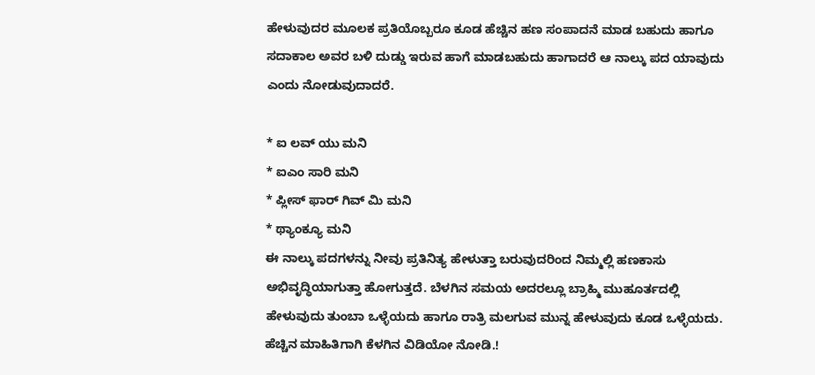ಹೇಳುವುದರ ಮೂಲಕ ಪ್ರತಿಯೊಬ್ಬರೂ ಕೂಡ ಹೆಚ್ಚಿನ ಹಣ ಸಂಪಾದನೆ ಮಾಡ ಬಹುದು ಹಾಗೂ ಸದಾಕಾಲ ಅವರ ಬಳಿ ದುಡ್ಡು ಇರುವ ಹಾಗೆ ಮಾಡಬಹುದು ಹಾಗಾದರೆ ಆ ನಾಲ್ಕು ಪದ ಯಾವುದು ಎಂದು ನೋಡುವುದಾದರೆ.

* ಐ ಲವ್ ಯು ಮನಿ
* ಐಎಂ ಸಾರಿ ಮನಿ
* ಪ್ಲೀಸ್ ಫಾರ್ ಗಿವ್ ಮಿ ಮನಿ
* ಥ್ಯಾಂಕ್ಯೂ ಮನಿ
ಈ ನಾಲ್ಕು ಪದಗಳನ್ನು ನೀವು ಪ್ರತಿನಿತ್ಯ ಹೇಳುತ್ತಾ ಬರುವುದರಿಂದ ನಿಮ್ಮಲ್ಲಿ ಹಣಕಾಸು ಅಭಿವೃದ್ಧಿಯಾಗುತ್ತಾ ಹೋಗುತ್ತದೆ. ಬೆಳಗಿನ ಸಮಯ ಅದರಲ್ಲೂ ಬ್ರಾಹ್ಮಿ ಮುಹೂರ್ತದಲ್ಲಿ ಹೇಳುವುದು ತುಂಬಾ ಒಳ್ಳೆಯದು ಹಾಗೂ ರಾತ್ರಿ ಮಲಗುವ ಮುನ್ನ ಹೇಳುವುದು ಕೂಡ ಒಳ್ಳೆಯದು. ಹೆಚ್ಚಿನ ಮಾಹಿತಿಗಾಗಿ ಕೆಳಗಿನ ವಿಡಿಯೋ ನೋಡಿ.!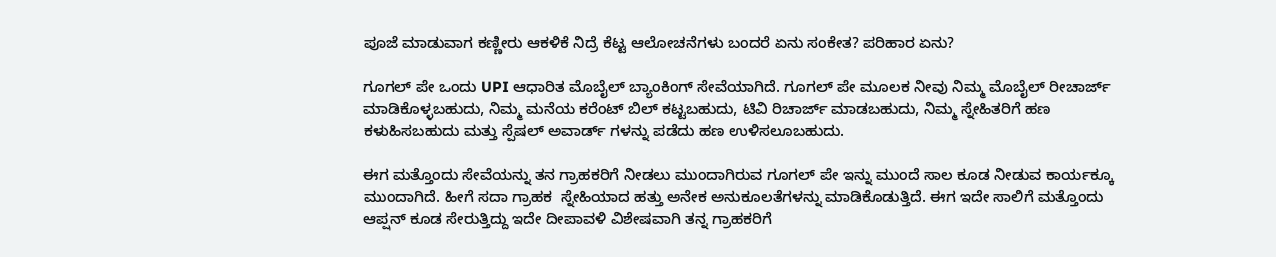ಪೂಜೆ ಮಾಡುವಾಗ ಕಣ್ಣೀರು ಆಕಳಿಕೆ ನಿದ್ರೆ ಕೆಟ್ಟ ಆಲೋಚನೆಗಳು ಬಂದರೆ ಏನು ಸಂಕೇತ? ಪರಿಹಾರ ಏನು?

ಗೂಗಲ್ ಪೇ ಒಂದು UPI ಆಧಾರಿತ ಮೊಬೈಲ್ ಬ್ಯಾಂಕಿಂಗ್ ಸೇವೆಯಾಗಿದೆ. ಗೂಗಲ್ ಪೇ ಮೂಲಕ ನೀವು ನಿಮ್ಮ ಮೊಬೈಲ್ ರೀಚಾರ್ಜ್ ಮಾಡಿಕೊಳ್ಳಬಹುದು, ನಿಮ್ಮ ಮನೆಯ ಕರೆಂಟ್ ಬಿಲ್ ಕಟ್ಟಬಹುದು, ಟಿವಿ ರಿಚಾರ್ಜ್ ಮಾಡಬಹುದು, ನಿಮ್ಮ ಸ್ನೇಹಿತರಿಗೆ ಹಣ ಕಳುಹಿಸಬಹುದು ಮತ್ತು ಸ್ಪೆಷಲ್ ಅವಾರ್ಡ್ ಗಳನ್ನು ಪಡೆದು ಹಣ ಉಳಿಸಲೂಬಹುದು.

ಈಗ ಮತ್ತೊಂದು ಸೇವೆಯನ್ನು ತನ ಗ್ರಾಹಕರಿಗೆ ನೀಡಲು ಮುಂದಾಗಿರುವ ಗೂಗಲ್ ಪೇ ಇನ್ನು ಮುಂದೆ ಸಾಲ ಕೂಡ ನೀಡುವ ಕಾರ್ಯಕ್ಕೂ ಮುಂದಾಗಿದೆ. ಹೀಗೆ ಸದಾ ಗ್ರಾಹಕ  ಸ್ನೇಹಿಯಾದ ಹತ್ತು ಅನೇಕ ಅನುಕೂಲತೆಗಳನ್ನು ಮಾಡಿಕೊಡುತ್ತಿದೆ. ಈಗ ಇದೇ ಸಾಲಿಗೆ ಮತ್ತೊಂದು ಆಪ್ಷನ್ ಕೂಡ ಸೇರುತ್ತಿದ್ದು ಇದೇ ದೀಪಾವಳಿ ವಿಶೇಷವಾಗಿ ತನ್ನ ಗ್ರಾಹಕರಿಗೆ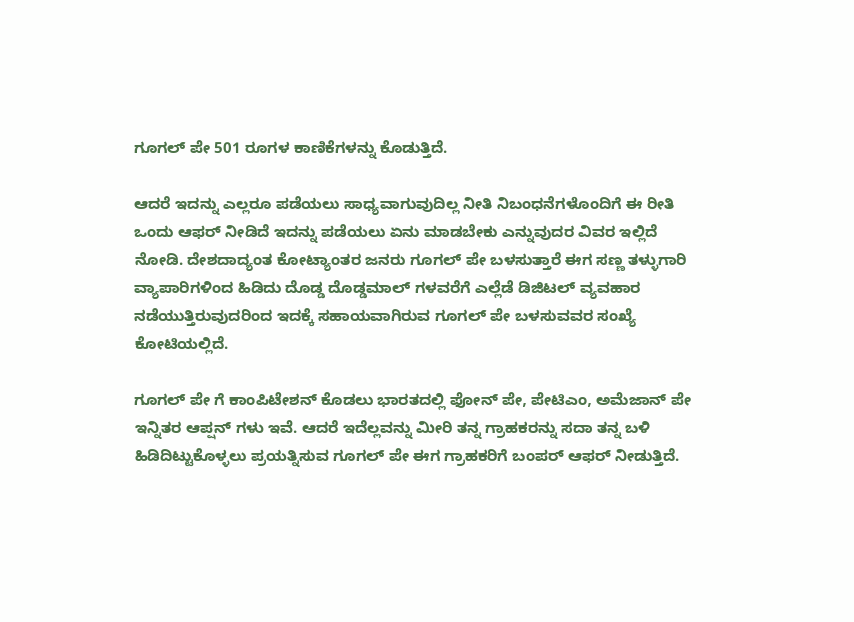ಗೂಗಲ್ ಪೇ 501 ರೂಗಳ ಕಾಣಿಕೆಗಳನ್ನು ಕೊಡುತ್ತಿದೆ.

ಆದರೆ ಇದನ್ನು ಎಲ್ಲರೂ ಪಡೆಯಲು ಸಾಧ್ಯವಾಗುವುದಿಲ್ಲ ನೀತಿ ನಿಬಂಧನೆಗಳೊಂದಿಗೆ ಈ ರೀತಿ ಒಂದು ಆಫರ್ ನೀಡಿದೆ ‌ಇದನ್ನು ಪಡೆಯಲು ಏನು ಮಾಡಬೇಕು ಎನ್ನುವುದರ ವಿವರ ಇಲ್ಲಿದೆ ನೋಡಿ. ದೇಶದಾದ್ಯಂತ ಕೋಟ್ಯಾಂತರ ಜನರು ಗೂಗಲ್ ಪೇ ಬಳಸುತ್ತಾರೆ ಈಗ ಸಣ್ಣ ತಳ್ಳುಗಾರಿ ವ್ಯಾಪಾರಿಗಳಿಂದ ಹಿಡಿದು ದೊಡ್ಡ ದೊಡ್ಡಮಾಲ್ ಗಳವರೆಗೆ ಎಲ್ಲೆಡೆ ಡಿಜಿಟಲ್ ವ್ಯವಹಾರ ನಡೆಯುತ್ತಿರುವುದರಿಂದ ಇದಕ್ಕೆ ಸಹಾಯವಾಗಿರುವ ಗೂಗಲ್ ಪೇ ಬಳಸುವವರ ಸಂಖ್ಯೆ ಕೋಟಿಯಲ್ಲಿದೆ.

ಗೂಗಲ್ ಪೇ ಗೆ ಕಾಂಪಿಟೇಶನ್ ಕೊಡಲು ಭಾರತದಲ್ಲಿ ಫೋನ್ ಪೇ, ಪೇಟಿಎಂ, ಅಮೆಜಾನ್ ಪೇ ಇನ್ನಿತರ ಆಪ್ಷನ್ ಗಳು ಇವೆ. ಆದರೆ ಇದೆಲ್ಲವನ್ನು ಮೀರಿ ತನ್ನ ಗ್ರಾಹಕರನ್ನು ಸದಾ ತನ್ನ ಬಳಿ ಹಿಡಿದಿಟ್ಟುಕೊಳ್ಳಲು ಪ್ರಯತ್ನಿಸುವ ಗೂಗಲ್ ಪೇ ಈಗ ಗ್ರಾಹಕರಿಗೆ ಬಂಪರ್ ಆಫರ್ ನೀಡುತ್ತಿದೆ.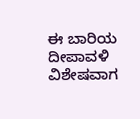ಈ ಬಾರಿಯ ದೀಪಾವಳಿ ವಿಶೇಷವಾಗ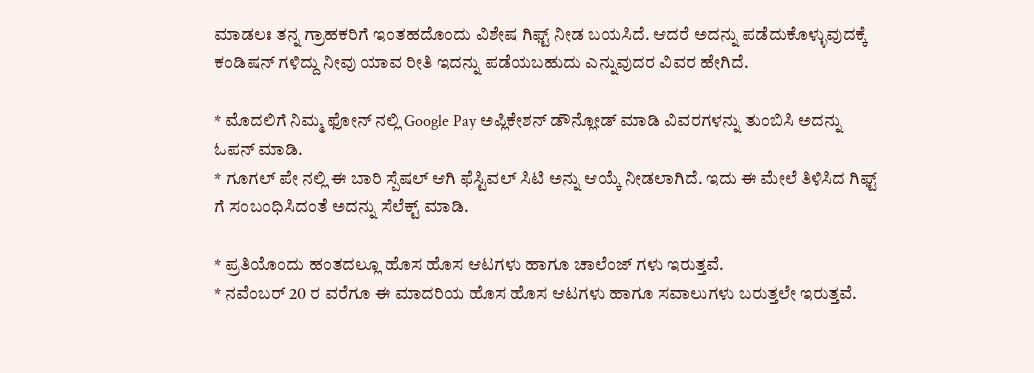ಮಾಡಲಃ ತನ್ನ ಗ್ರಾಹಕರಿಗೆ ಇಂತಹದೊಂದು ವಿಶೇಷ ಗಿಫ್ಟ್ ನೀಡ ಬಯಸಿದೆ. ಆದರೆ ಅದನ್ನು ಪಡೆದುಕೊಳ್ಳುವುದಕ್ಕೆ ಕಂಡಿಷನ್ ಗಳಿದ್ದು ನೀವು ಯಾವ ರೀತಿ ಇದನ್ನು ಪಡೆಯಬಹುದು ಎನ್ನುವುದರ ವಿವರ ಹೇಗಿದೆ.

* ಮೊದಲಿಗೆ ನಿಮ್ಮ ಫೋನ್ ನಲ್ಲಿ Google Pay ಅಪ್ಲಿಕೇಶನ್ ಡೌನ್ಲೋಡ್ ಮಾಡಿ ವಿವರಗಳನ್ನು ತುಂಬಿಸಿ ಅದನ್ನು ಓಪನ್ ಮಾಡಿ.
* ಗೂಗಲ್ ಪೇ ನಲ್ಲಿ ಈ ಬಾರಿ ಸ್ಪೆಷಲ್ ಆಗಿ ಫೆಸ್ಟಿವಲ್ ಸಿಟಿ ಅನ್ನು ಆಯ್ಕೆ ನೀಡಲಾಗಿದೆ. ಇದು ಈ ಮೇಲೆ ತಿಳಿಸಿದ ಗಿಫ್ಟ್ ಗೆ ಸಂಬಂಧಿಸಿದಂತೆ ಅದನ್ನು ಸೆಲೆಕ್ಟ್ ಮಾಡಿ.

* ಪ್ರತಿಯೊಂದು ಹಂತದಲ್ಲೂ ಹೊಸ ಹೊಸ ಆಟಗಳು ಹಾಗೂ ಚಾಲೆಂಜ್ ಗಳು ಇರುತ್ತವೆ.
* ನವೆಂಬರ್ 20 ರ ವರೆಗೂ ಈ ಮಾದರಿಯ ಹೊಸ ಹೊಸ ಆಟಗಳು ಹಾಗೂ ಸವಾಲುಗಳು ಬರುತ್ತಲೇ ಇರುತ್ತವೆ.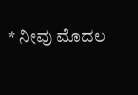* ನೀವು ಮೊದಲ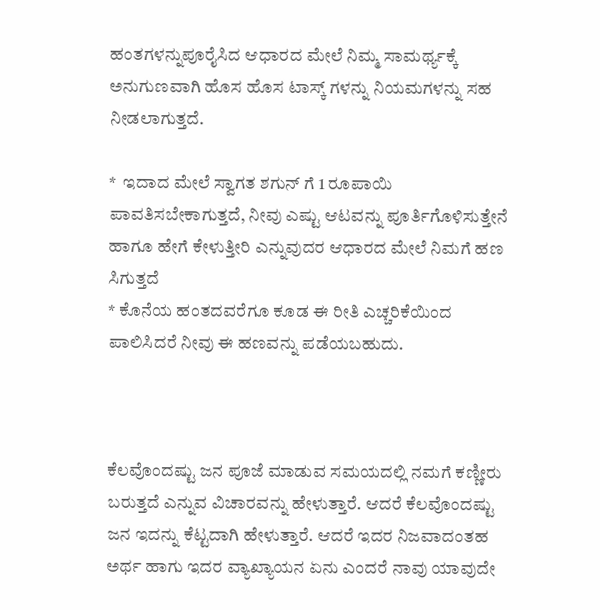ಹಂತಗಳನ್ನುಪೂರೈಸಿದ ಆಧಾರದ ಮೇಲೆ ನಿಮ್ಮ ಸಾಮರ್ಥ್ಯಕ್ಕೆ ಅನುಗುಣವಾಗಿ ಹೊಸ ಹೊಸ ಟಾಸ್ಕ್ ಗಳನ್ನು ನಿಯಮಗಳನ್ನು ಸಹ ನೀಡಲಾಗುತ್ತದೆ.

*  ಇದಾದ ಮೇಲೆ ಸ್ವಾಗತ ಶಗುನ್ ಗೆ 1 ರೂಪಾಯಿ ಪಾವತಿಸಬೇಕಾಗುತ್ತದೆ, ನೀವು ಎಷ್ಟು ಆಟವನ್ನು ಪೂರ್ತಿಗೊಳಿಸುತ್ತೇನೆ ಹಾಗೂ ಹೇಗೆ ಕೇಳುತ್ತೀರಿ ಎನ್ನುವುದರ ಆಧಾರದ ಮೇಲೆ ನಿಮಗೆ ಹಣ ಸಿಗುತ್ತದೆ
* ಕೊನೆಯ ಹಂತದವರೆಗೂ ಕೂಡ ಈ ರೀತಿ ಎಚ್ಚರಿಕೆಯಿಂದ ಪಾಲಿಸಿದರೆ ನೀವು ಈ ಹಣವನ್ನು ಪಡೆಯಬಹುದು.



ಕೆಲವೊಂದಷ್ಟು ಜನ ಪೂಜೆ ಮಾಡುವ ಸಮಯದಲ್ಲಿ ನಮಗೆ ಕಣ್ಣೀರು ಬರುತ್ತದೆ ಎನ್ನುವ ವಿಚಾರವನ್ನು ಹೇಳುತ್ತಾರೆ. ಆದರೆ ಕೆಲವೊಂದಷ್ಟು ಜನ ಇದನ್ನು ಕೆಟ್ಟದಾಗಿ ಹೇಳುತ್ತಾರೆ. ಆದರೆ ಇದರ ನಿಜವಾದಂತಹ ಅರ್ಥ ಹಾಗು ಇದರ ವ್ಯಾಖ್ಯಾಯನ ಏನು ಎಂದರೆ ನಾವು ಯಾವುದೇ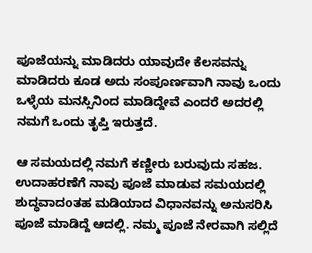ಪೂಜೆಯನ್ನು ಮಾಡಿದರು ಯಾವುದೇ ಕೆಲಸವನ್ನು ಮಾಡಿದರು ಕೂಡ ಅದು ಸಂಪೂರ್ಣವಾಗಿ ನಾವು ಒಂದು ಒಳ್ಳೆಯ ಮನಸ್ಸಿನಿಂದ ಮಾಡಿದ್ದೇವೆ ಎಂದರೆ ಅದರಲ್ಲಿ ನಮಗೆ ಒಂದು ತೃಪ್ತಿ ಇರುತ್ತದೆ.

ಆ ಸಮಯದಲ್ಲಿ ನಮಗೆ ಕಣ್ಣೀರು ಬರುವುದು ಸಹಜ. ಉದಾಹರಣೆಗೆ ನಾವು ಪೂಜೆ ಮಾಡುವ ಸಮಯದಲ್ಲಿ ಶುದ್ಧವಾದoತಹ ಮಡಿಯಾದ ವಿಧಾನವನ್ನು ಅನುಸರಿಸಿ ಪೂಜೆ ಮಾಡಿದ್ದೆ ಆದಲ್ಲಿ. ನಮ್ಮ ಪೂಜೆ ನೇರವಾಗಿ ಸಲ್ಲಿದೆ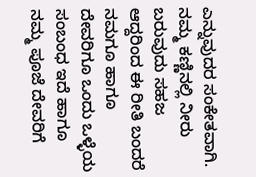ಎನ್ನುವುದರ ಸಂಕೇತವಾಗಿ. ನಮ್ಮ ಕಣ್ಣಿನಲ್ಲಿ ನೀರು ಬರುವುದು ಸಹಜ ಆದ್ದರಿಂದ ಈ ರೀತಿ ಬಂದರೆ ನಮಗೂ ಹಾಗೂ ದೇವರಿಗೂ ಒಂದು ಒಳ್ಳೆಯ ಸಂಬಂಧ ಇದೆ ಹಾಗೂ ನಮ್ಮ ಪೂಜೆ ದೇವರಿಗೆ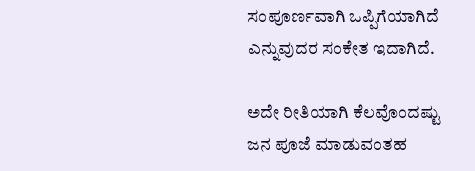ಸಂಪೂರ್ಣವಾಗಿ ಒಪ್ಪಿಗೆಯಾಗಿದೆ ಎನ್ನುವುದರ ಸಂಕೇತ ಇದಾಗಿದೆ.

ಅದೇ ರೀತಿಯಾಗಿ ಕೆಲವೊಂದಷ್ಟು ಜನ ಪೂಜೆ ಮಾಡುವಂತಹ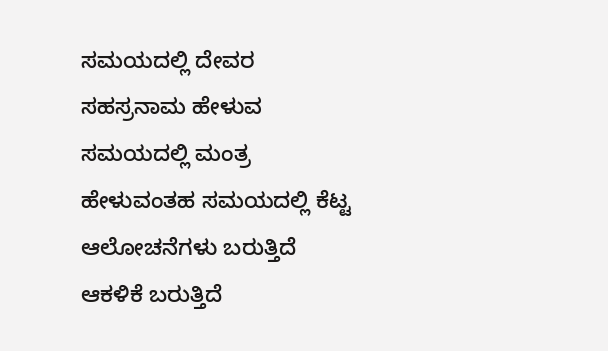ಸಮಯದಲ್ಲಿ ದೇವರ ಸಹಸ್ರನಾಮ ಹೇಳುವ ಸಮಯದಲ್ಲಿ ಮಂತ್ರ ಹೇಳುವಂತಹ ಸಮಯದಲ್ಲಿ ಕೆಟ್ಟ ಆಲೋಚನೆಗಳು ಬರುತ್ತಿದೆ ಆಕಳಿಕೆ ಬರುತ್ತಿದೆ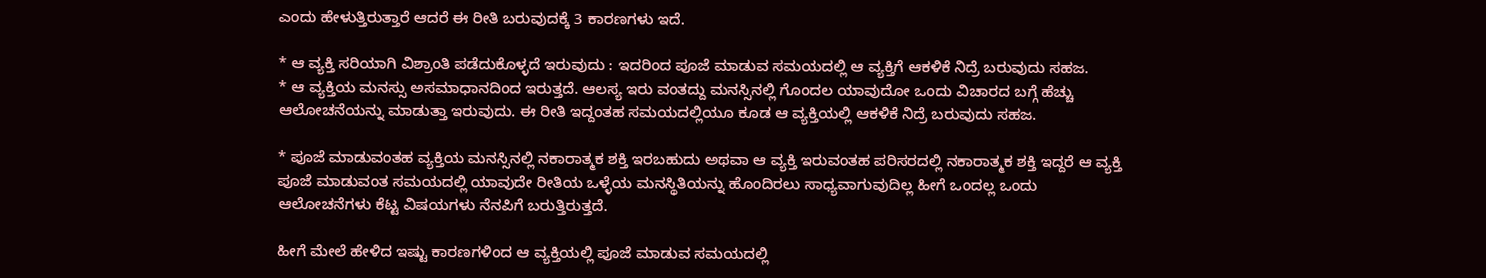ಎಂದು ಹೇಳುತ್ತಿರುತ್ತಾರೆ ಆದರೆ ಈ ರೀತಿ ಬರುವುದಕ್ಕೆ 3 ಕಾರಣಗಳು ಇದೆ.

* ಆ ವ್ಯಕ್ತಿ ಸರಿಯಾಗಿ ವಿಶ್ರಾಂತಿ ಪಡೆದುಕೊಳ್ಳದೆ ಇರುವುದು : ಇದರಿಂದ ಪೂಜೆ ಮಾಡುವ ಸಮಯದಲ್ಲಿ ಆ ವ್ಯಕ್ತಿಗೆ ಆಕಳಿಕೆ ನಿದ್ರೆ ಬರುವುದು ಸಹಜ.
* ಆ ವ್ಯಕ್ತಿಯ ಮನಸ್ಸು ಅಸಮಾಧಾನದಿಂದ ಇರುತ್ತದೆ. ಆಲಸ್ಯ ಇರು ವಂತದ್ದು ಮನಸ್ಸಿನಲ್ಲಿ ಗೊಂದಲ ಯಾವುದೋ ಒಂದು ವಿಚಾರದ ಬಗ್ಗೆ ಹೆಚ್ಚು ಆಲೋಚನೆಯನ್ನು ಮಾಡುತ್ತಾ ಇರುವುದು. ಈ ರೀತಿ ಇದ್ದಂತಹ ಸಮಯದಲ್ಲಿಯೂ ಕೂಡ ಆ ವ್ಯಕ್ತಿಯಲ್ಲಿ ಆಕಳಿಕೆ ನಿದ್ರೆ ಬರುವುದು ಸಹಜ.

* ಪೂಜೆ ಮಾಡುವಂತಹ ವ್ಯಕ್ತಿಯ ಮನಸ್ಸಿನಲ್ಲಿ ನಕಾರಾತ್ಮಕ ಶಕ್ತಿ ಇರಬಹುದು ಅಥವಾ ಆ ವ್ಯಕ್ತಿ ಇರುವಂತಹ ಪರಿಸರದಲ್ಲಿ ನಕಾರಾತ್ಮಕ ಶಕ್ತಿ ಇದ್ದರೆ ಆ ವ್ಯಕ್ತಿ ಪೂಜೆ ಮಾಡುವಂತ ಸಮಯದಲ್ಲಿ ಯಾವುದೇ ರೀತಿಯ ಒಳ್ಳೆಯ ಮನಸ್ಥಿತಿಯನ್ನು ಹೊಂದಿರಲು ಸಾಧ್ಯವಾಗುವುದಿಲ್ಲ ಹೀಗೆ ಒಂದಲ್ಲ ಒಂದು ಆಲೋಚನೆಗಳು ಕೆಟ್ಟ ವಿಷಯಗಳು ನೆನಪಿಗೆ ಬರುತ್ತಿರುತ್ತದೆ.

ಹೀಗೆ ಮೇಲೆ ಹೇಳಿದ ಇಷ್ಟು ಕಾರಣಗಳಿಂದ ಆ ವ್ಯಕ್ತಿಯಲ್ಲಿ ಪೂಜೆ ಮಾಡುವ ಸಮಯದಲ್ಲಿ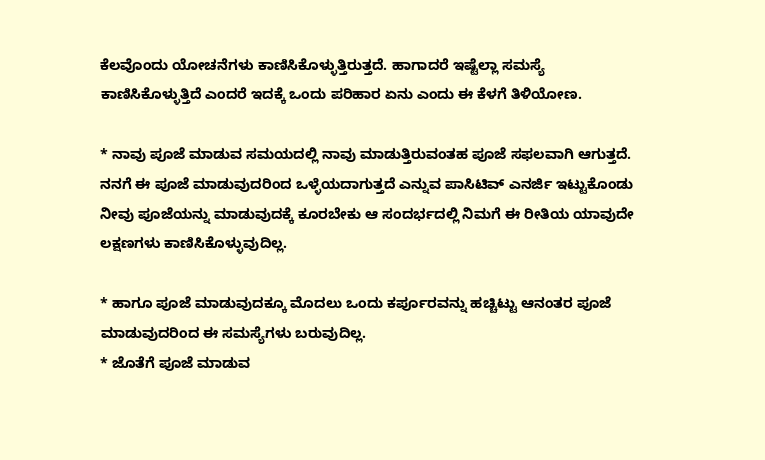ಕೆಲವೊಂದು ಯೋಚನೆಗಳು ಕಾಣಿಸಿಕೊಳ್ಳುತ್ತಿರುತ್ತದೆ. ಹಾಗಾದರೆ ಇಷ್ಟೆಲ್ಲಾ ಸಮಸ್ಯೆ ಕಾಣಿಸಿಕೊಳ್ಳುತ್ತಿದೆ ಎಂದರೆ ಇದಕ್ಕೆ ಒಂದು ಪರಿಹಾರ ಏನು ಎಂದು ಈ ಕೆಳಗೆ ತಿಳಿಯೋಣ.

* ನಾವು ಪೂಜೆ ಮಾಡುವ ಸಮಯದಲ್ಲಿ ನಾವು ಮಾಡುತ್ತಿರುವಂತಹ ಪೂಜೆ ಸಫಲವಾಗಿ ಆಗುತ್ತದೆ. ನನಗೆ ಈ ಪೂಜೆ ಮಾಡುವುದರಿಂದ ಒಳ್ಳೆಯದಾಗುತ್ತದೆ ಎನ್ನುವ ಪಾಸಿಟಿವ್ ಎನರ್ಜಿ ಇಟ್ಟುಕೊಂಡು ನೀವು ಪೂಜೆಯನ್ನು ಮಾಡುವುದಕ್ಕೆ ಕೂರಬೇಕು ಆ ಸಂದರ್ಭದಲ್ಲಿ ನಿಮಗೆ ಈ ರೀತಿಯ ಯಾವುದೇ ಲಕ್ಷಣಗಳು ಕಾಣಿಸಿಕೊಳ್ಳುವುದಿಲ್ಲ.

* ಹಾಗೂ ಪೂಜೆ ಮಾಡುವುದಕ್ಕೂ ಮೊದಲು ಒಂದು ಕರ್ಪೂರವನ್ನು ಹಚ್ಚಿಟ್ಟು ಆನಂತರ ಪೂಜೆ ಮಾಡುವುದರಿಂದ ಈ ಸಮಸ್ಯೆಗಳು ಬರುವುದಿಲ್ಲ.
* ಜೊತೆಗೆ ಪೂಜೆ ಮಾಡುವ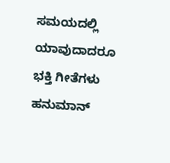ಸಮಯದಲ್ಲಿ ಯಾವುದಾದರೂ ಭಕ್ತಿ ಗೀತೆಗಳು ಹನುಮಾನ್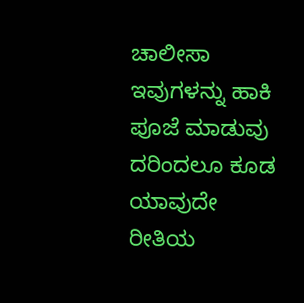ಚಾಲೀಸಾ ಇವುಗಳನ್ನು ಹಾಕಿ ಪೂಜೆ ಮಾಡುವು ದರಿಂದಲೂ ಕೂಡ ಯಾವುದೇ ರೀತಿಯ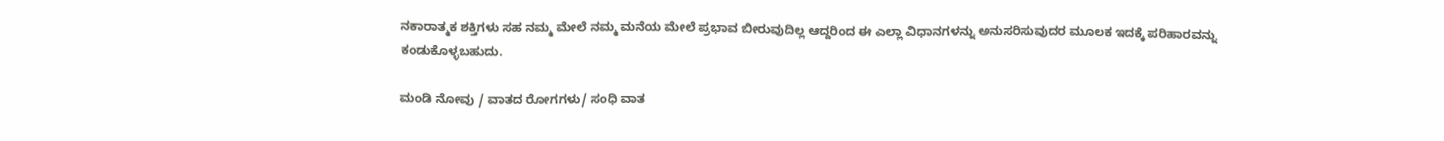ನಕಾರಾತ್ಮಕ ಶಕ್ತಿಗಳು ಸಹ ನಮ್ಮ ಮೇಲೆ ನಮ್ಮ ಮನೆಯ ಮೇಲೆ ಪ್ರಭಾವ ಬೀರುವುದಿಲ್ಲ ಆದ್ದರಿಂದ ಈ ಎಲ್ಲಾ ವಿಧಾನಗಳನ್ನು ಅನುಸರಿಸುವುದರ ಮೂಲಕ ಇದಕ್ಕೆ ಪರಿಹಾರವನ್ನು ಕಂಡುಕೊಳ್ಳಬಹುದು.

ಮಂಡಿ ನೋವು / ವಾತದ ರೋಗಗಳು/ ಸಂಧಿ ವಾತ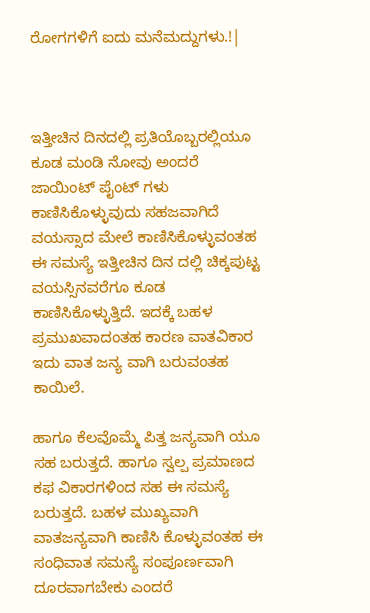ರೋಗಗಳಿಗೆ ಐದು ಮನೆಮದ್ದುಗಳು.!|



ಇತ್ತೀಚಿನ ದಿನದಲ್ಲಿ ಪ್ರತಿಯೊಬ್ಬರಲ್ಲಿಯೂ ಕೂಡ ಮಂಡಿ ನೋವು ಅಂದರೆ ಜಾಯಿಂಟ್ ಪೈಂಟ್ ಗಳು ಕಾಣಿಸಿಕೊಳ್ಳುವುದು ಸಹಜವಾಗಿದೆ ವಯಸ್ಸಾದ ಮೇಲೆ ಕಾಣಿಸಿಕೊಳ್ಳುವಂತಹ ಈ ಸಮಸ್ಯೆ ಇತ್ತೀಚಿನ ದಿನ ದಲ್ಲಿ ಚಿಕ್ಕಪುಟ್ಟ ವಯಸ್ಸಿನವರೆಗೂ ಕೂಡ ಕಾಣಿಸಿಕೊಳ್ಳುತ್ತಿದೆ. ಇದಕ್ಕೆ ಬಹಳ ಪ್ರಮುಖವಾದಂತಹ ಕಾರಣ ವಾತವಿಕಾರ ಇದು ವಾತ ಜನ್ಯ ವಾಗಿ ಬರುವಂತಹ ಕಾಯಿಲೆ.

ಹಾಗೂ ಕೆಲವೊಮ್ಮೆ ಪಿತ್ತ ಜನ್ಯವಾಗಿ ಯೂ ಸಹ ಬರುತ್ತದೆ. ಹಾಗೂ ಸ್ವಲ್ಪ ಪ್ರಮಾಣದ ಕಫ ವಿಕಾರಗಳಿಂದ ಸಹ ಈ ಸಮಸ್ಯೆ ಬರುತ್ತದೆ. ಬಹಳ ಮುಖ್ಯವಾಗಿ ವಾತಜನ್ಯವಾಗಿ ಕಾಣಿಸಿ ಕೊಳ್ಳುವಂತಹ ಈ ಸಂಧಿವಾತ ಸಮಸ್ಯೆ ಸಂಪೂರ್ಣವಾಗಿ ದೂರವಾಗಬೇಕು ಎಂದರೆ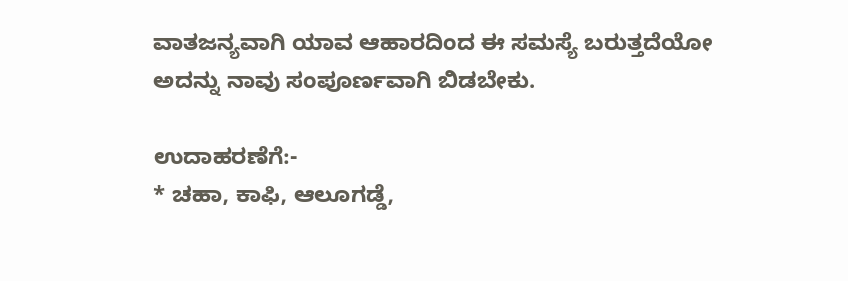ವಾತಜನ್ಯವಾಗಿ ಯಾವ ಆಹಾರದಿಂದ ಈ ಸಮಸ್ಯೆ ಬರುತ್ತದೆಯೋ ಅದನ್ನು ನಾವು ಸಂಪೂರ್ಣವಾಗಿ ಬಿಡಬೇಕು.

ಉದಾಹರಣೆಗೆ:-
* ಚಹಾ, ಕಾಫಿ, ಆಲೂಗಡ್ಡೆ,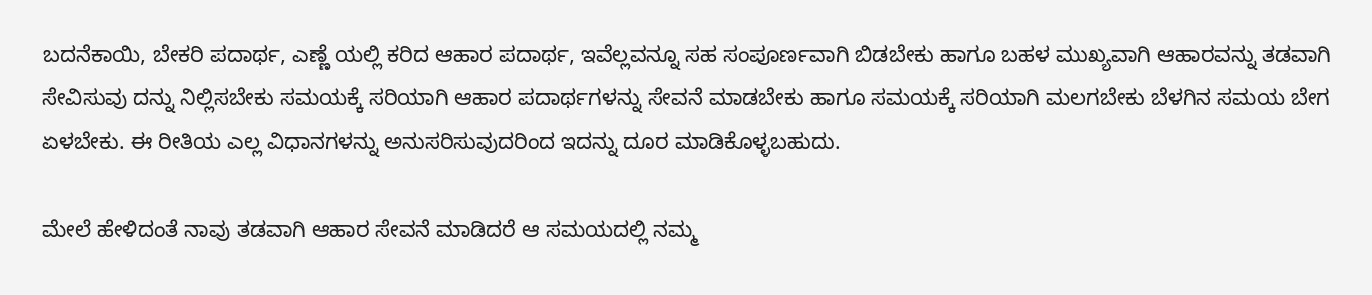ಬದನೆಕಾಯಿ, ಬೇಕರಿ ಪದಾರ್ಥ, ಎಣ್ಣೆ ಯಲ್ಲಿ ಕರಿದ ಆಹಾರ ಪದಾರ್ಥ, ಇವೆಲ್ಲವನ್ನೂ ಸಹ ಸಂಪೂರ್ಣವಾಗಿ ಬಿಡಬೇಕು ಹಾಗೂ ಬಹಳ ಮುಖ್ಯವಾಗಿ ಆಹಾರವನ್ನು ತಡವಾಗಿ ಸೇವಿಸುವು ದನ್ನು ನಿಲ್ಲಿಸಬೇಕು ಸಮಯಕ್ಕೆ ಸರಿಯಾಗಿ ಆಹಾರ ಪದಾರ್ಥಗಳನ್ನು ಸೇವನೆ ಮಾಡಬೇಕು ಹಾಗೂ ಸಮಯಕ್ಕೆ ಸರಿಯಾಗಿ ಮಲಗಬೇಕು ಬೆಳಗಿನ ಸಮಯ ಬೇಗ ಏಳಬೇಕು. ಈ ರೀತಿಯ ಎಲ್ಲ ವಿಧಾನಗಳನ್ನು ಅನುಸರಿಸುವುದರಿಂದ ಇದನ್ನು ದೂರ ಮಾಡಿಕೊಳ್ಳಬಹುದು.

ಮೇಲೆ ಹೇಳಿದಂತೆ ನಾವು ತಡವಾಗಿ ಆಹಾರ ಸೇವನೆ ಮಾಡಿದರೆ ಆ ಸಮಯದಲ್ಲಿ ನಮ್ಮ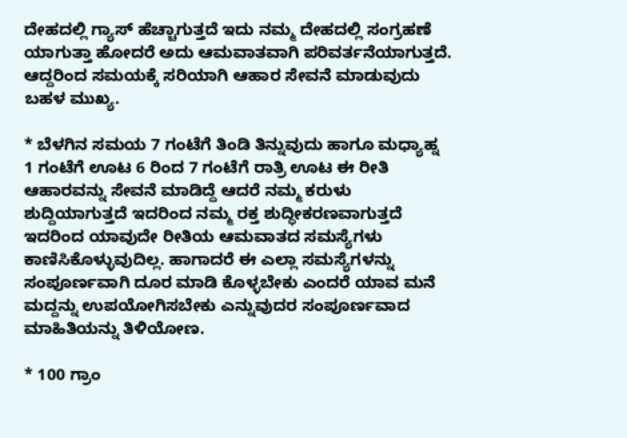ದೇಹದಲ್ಲಿ ಗ್ಯಾಸ್ ಹೆಚ್ಚಾಗುತ್ತದೆ ಇದು ನಮ್ಮ ದೇಹದಲ್ಲಿ ಸಂಗ್ರಹಣೆ ಯಾಗುತ್ತಾ ಹೋದರೆ ಅದು ಆಮವಾತವಾಗಿ ಪರಿವರ್ತನೆಯಾಗುತ್ತದೆ. ಆದ್ದರಿಂದ ಸಮಯಕ್ಕೆ ಸರಿಯಾಗಿ ಆಹಾರ ಸೇವನೆ ಮಾಡುವುದು ಬಹಳ ಮುಖ್ಯ.

* ಬೆಳಗಿನ ಸಮಯ 7 ಗಂಟೆಗೆ ತಿಂಡಿ ತಿನ್ನುವುದು ಹಾಗೂ ಮಧ್ಯಾಹ್ನ 1 ಗಂಟೆಗೆ ಊಟ 6 ರಿಂದ 7 ಗಂಟೆಗೆ ರಾತ್ರಿ ಊಟ ಈ ರೀತಿ ಆಹಾರವನ್ನು ಸೇವನೆ ಮಾಡಿದ್ದೆ ಆದರೆ ನಮ್ಮ ಕರುಳು ಶುದ್ದಿಯಾಗುತ್ತದೆ ಇದರಿಂದ ನಮ್ಮ ರಕ್ತ ಶುದ್ಧೀಕರಣವಾಗುತ್ತದೆ ಇದರಿಂದ ಯಾವುದೇ ರೀತಿಯ ಆಮವಾತದ ಸಮಸ್ಯೆಗಳು ಕಾಣಿಸಿಕೊಳ್ಳುವುದಿಲ್ಲ. ಹಾಗಾದರೆ ಈ ಎಲ್ಲಾ ಸಮಸ್ಯೆಗಳನ್ನು ಸಂಪೂರ್ಣವಾಗಿ ದೂರ ಮಾಡಿ ಕೊಳ್ಳಬೇಕು ಎಂದರೆ ಯಾವ ಮನೆ ಮದ್ದನ್ನು ಉಪಯೋಗಿಸಬೇಕು ಎನ್ನುವುದರ ಸಂಪೂರ್ಣವಾದ ಮಾಹಿತಿಯನ್ನು ತಿಳಿಯೋಣ.

* 100 ಗ್ರಾಂ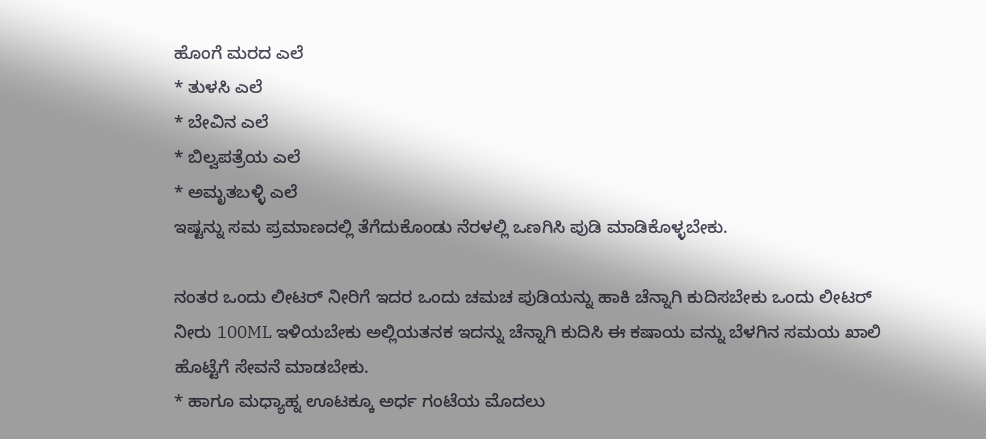ಹೊಂಗೆ ಮರದ ಎಲೆ
* ತುಳಸಿ ಎಲೆ
* ಬೇವಿನ ಎಲೆ
* ಬಿಲ್ವಪತ್ರೆಯ ಎಲೆ
* ಅಮೃತಬಳ್ಳಿ ಎಲೆ
ಇಷ್ಟನ್ನು ಸಮ ಪ್ರಮಾಣದಲ್ಲಿ ತೆಗೆದುಕೊಂಡು ನೆರಳಲ್ಲಿ ಒಣಗಿಸಿ ಪುಡಿ ಮಾಡಿಕೊಳ್ಳಬೇಕು.

ನಂತರ ಒಂದು ಲೀಟರ್ ನೀರಿಗೆ ಇದರ ಒಂದು ಚಮಚ ಪುಡಿಯನ್ನು ಹಾಕಿ ಚೆನ್ನಾಗಿ ಕುದಿಸಬೇಕು ಒಂದು ಲೀಟರ್ ನೀರು 100ML ಇಳಿಯಬೇಕು ಅಲ್ಲಿಯತನಕ ಇದನ್ನು ಚೆನ್ನಾಗಿ ಕುದಿಸಿ ಈ ಕಷಾಯ ವನ್ನು ಬೆಳಗಿನ ಸಮಯ ಖಾಲಿ ಹೊಟ್ಟೆಗೆ ಸೇವನೆ ಮಾಡಬೇಕು.
* ಹಾಗೂ ಮಧ್ಯಾಹ್ನ ಊಟಕ್ಕೂ ಅರ್ಧ ಗಂಟೆಯ ಮೊದಲು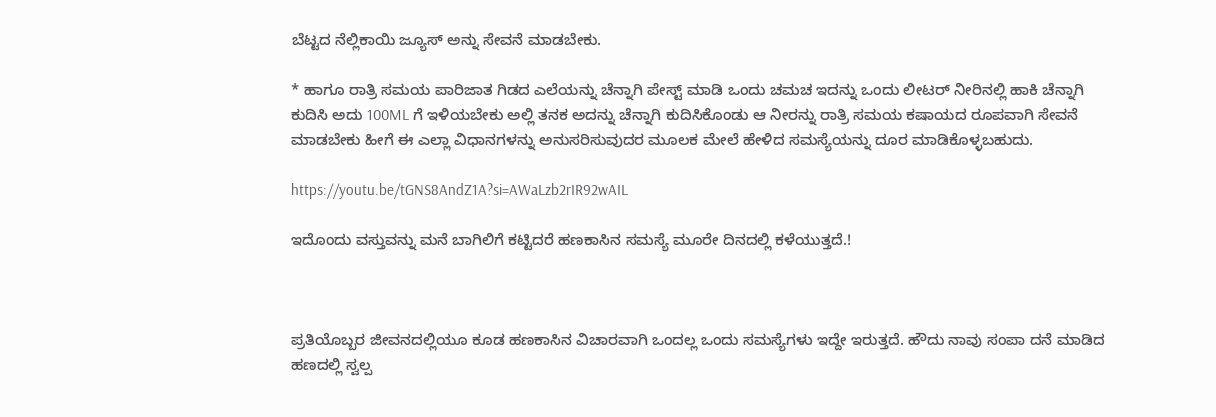ಬೆಟ್ಟದ ನೆಲ್ಲಿಕಾಯಿ ಜ್ಯೂಸ್ ಅನ್ನು ಸೇವನೆ ಮಾಡಬೇಕು.

* ಹಾಗೂ ರಾತ್ರಿ ಸಮಯ ಪಾರಿಜಾತ ಗಿಡದ ಎಲೆಯನ್ನು ಚೆನ್ನಾಗಿ ಪೇಸ್ಟ್ ಮಾಡಿ ಒಂದು ಚಮಚ ಇದನ್ನು ಒಂದು ಲೀಟರ್ ನೀರಿನಲ್ಲಿ ಹಾಕಿ ಚೆನ್ನಾಗಿ ಕುದಿಸಿ ಅದು 100ML ಗೆ ಇಳಿಯಬೇಕು ಅಲ್ಲಿ ತನಕ ಅದನ್ನು ಚೆನ್ನಾಗಿ ಕುದಿಸಿಕೊಂಡು ಆ ನೀರನ್ನು ರಾತ್ರಿ ಸಮಯ ಕಷಾಯದ ರೂಪವಾಗಿ ಸೇವನೆ ಮಾಡಬೇಕು ಹೀಗೆ ಈ ಎಲ್ಲಾ ವಿಧಾನಗಳನ್ನು ಅನುಸರಿಸುವುದರ ಮೂಲಕ ಮೇಲೆ ಹೇಳಿದ ಸಮಸ್ಯೆಯನ್ನು ದೂರ ಮಾಡಿಕೊಳ್ಳಬಹುದು.

https://youtu.be/tGNS8AndZ1A?si=AWaLzb2rIR92wAIL

ಇದೊಂದು ವಸ್ತುವನ್ನು ಮನೆ ಬಾಗಿಲಿಗೆ ಕಟ್ಟಿದರೆ ಹಣಕಾಸಿನ ಸಮಸ್ಯೆ ಮೂರೇ ದಿನದಲ್ಲಿ ಕಳೆಯುತ್ತದೆ.!



ಪ್ರತಿಯೊಬ್ಬರ ಜೀವನದಲ್ಲಿಯೂ ಕೂಡ ಹಣಕಾಸಿನ ವಿಚಾರವಾಗಿ ಒಂದಲ್ಲ ಒಂದು ಸಮಸ್ಯೆಗಳು ಇದ್ದೇ ಇರುತ್ತದೆ. ಹೌದು ನಾವು ಸಂಪಾ ದನೆ ಮಾಡಿದ ಹಣದಲ್ಲಿ ಸ್ವಲ್ಪ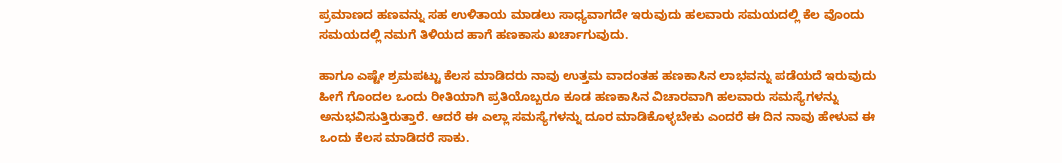ಪ್ರಮಾಣದ ಹಣವನ್ನು ಸಹ ಉಳಿತಾಯ ಮಾಡಲು ಸಾಧ್ಯವಾಗದೇ ಇರುವುದು ಹಲವಾರು ಸಮಯದಲ್ಲಿ ಕೆಲ ವೊಂದು ಸಮಯದಲ್ಲಿ ನಮಗೆ ತಿಳಿಯದ ಹಾಗೆ ಹಣಕಾಸು ಖರ್ಚಾಗುವುದು.

ಹಾಗೂ ಎಷ್ಟೇ ಶ್ರಮಪಟ್ಟು ಕೆಲಸ ಮಾಡಿದರು ನಾವು ಉತ್ತಮ ವಾದಂತಹ ಹಣಕಾಸಿನ ಲಾಭವನ್ನು ಪಡೆಯದೆ ಇರುವುದು ಹೀಗೆ ಗೊಂದಲ ಒಂದು ರೀತಿಯಾಗಿ ಪ್ರತಿಯೊಬ್ಬರೂ ಕೂಡ ಹಣಕಾಸಿನ ವಿಚಾರವಾಗಿ ಹಲವಾರು ಸಮಸ್ಯೆಗಳನ್ನು ಅನುಭವಿಸುತ್ತಿರುತ್ತಾರೆ. ಆದರೆ ಈ ಎಲ್ಲಾ ಸಮಸ್ಯೆಗಳನ್ನು ದೂರ ಮಾಡಿಕೊಳ್ಳಬೇಕು ಎಂದರೆ ಈ ದಿನ ನಾವು ಹೇಳುವ ಈ ಒಂದು ಕೆಲಸ ಮಾಡಿದರೆ ಸಾಕು.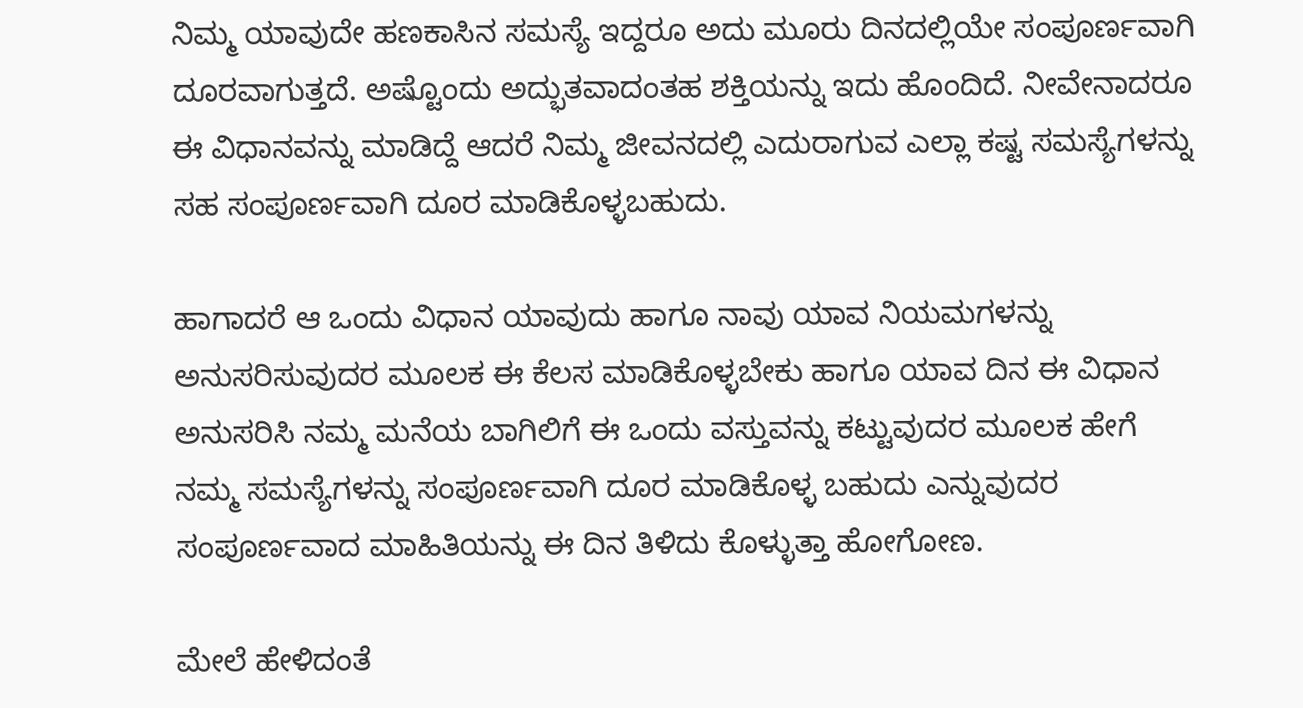ನಿಮ್ಮ ಯಾವುದೇ ಹಣಕಾಸಿನ ಸಮಸ್ಯೆ ಇದ್ದರೂ ಅದು ಮೂರು ದಿನದಲ್ಲಿಯೇ ಸಂಪೂರ್ಣವಾಗಿ ದೂರವಾಗುತ್ತದೆ. ಅಷ್ಟೊಂದು ಅದ್ಭುತವಾದಂತಹ ಶಕ್ತಿಯನ್ನು ಇದು ಹೊಂದಿದೆ. ನೀವೇನಾದರೂ ಈ ವಿಧಾನವನ್ನು ಮಾಡಿದ್ದೆ ಆದರೆ ನಿಮ್ಮ ಜೀವನದಲ್ಲಿ ಎದುರಾಗುವ ಎಲ್ಲಾ ಕಷ್ಟ ಸಮಸ್ಯೆಗಳನ್ನು ಸಹ ಸಂಪೂರ್ಣವಾಗಿ ದೂರ ಮಾಡಿಕೊಳ್ಳಬಹುದು.

ಹಾಗಾದರೆ ಆ ಒಂದು ವಿಧಾನ ಯಾವುದು ಹಾಗೂ ನಾವು ಯಾವ ನಿಯಮಗಳನ್ನು ಅನುಸರಿಸುವುದರ ಮೂಲಕ ಈ ಕೆಲಸ ಮಾಡಿಕೊಳ್ಳಬೇಕು ಹಾಗೂ ಯಾವ ದಿನ ಈ ವಿಧಾನ ಅನುಸರಿಸಿ ನಮ್ಮ ಮನೆಯ ಬಾಗಿಲಿಗೆ ಈ ಒಂದು ವಸ್ತುವನ್ನು ಕಟ್ಟುವುದರ ಮೂಲಕ ಹೇಗೆ ನಮ್ಮ ಸಮಸ್ಯೆಗಳನ್ನು ಸಂಪೂರ್ಣವಾಗಿ ದೂರ ಮಾಡಿಕೊಳ್ಳ ಬಹುದು ಎನ್ನುವುದರ ಸಂಪೂರ್ಣವಾದ ಮಾಹಿತಿಯನ್ನು ಈ ದಿನ ತಿಳಿದು ಕೊಳ್ಳುತ್ತಾ ಹೋಗೋಣ.

ಮೇಲೆ ಹೇಳಿದಂತೆ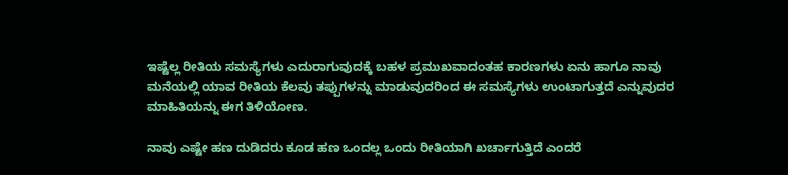ಇಷ್ಟೆಲ್ಲ ರೀತಿಯ ಸಮಸ್ಯೆಗಳು ಎದುರಾಗುವುದಕ್ಕೆ ಬಹಳ ಪ್ರಮುಖವಾದಂತಹ ಕಾರಣಗಳು ಏನು ಹಾಗೂ ನಾವು ಮನೆಯಲ್ಲಿ ಯಾವ ರೀತಿಯ ಕೆಲವು ತಪ್ಪುಗಳನ್ನು ಮಾಡುವುದರಿಂದ ಈ ಸಮಸ್ಯೆಗಳು ಉಂಟಾಗುತ್ತದೆ ಎನ್ನುವುದರ ಮಾಹಿತಿಯನ್ನು ಈಗ ತಿಳಿಯೋಣ.

ನಾವು ಎಷ್ಟೇ ಹಣ ದುಡಿದರು ಕೂಡ ಹಣ ಒಂದಲ್ಲ ಒಂದು ರೀತಿಯಾಗಿ ಖರ್ಚಾಗುತ್ತಿದೆ ಎಂದರೆ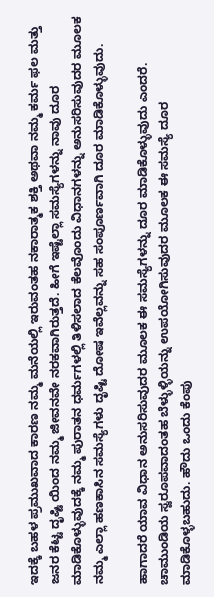ಇದಕ್ಕೆ ಬಹಳ ಪ್ರಮುಖವಾದ ಕಾರಣ ನಮ್ಮ ಮನೆಯಲ್ಲಿ ಇರುವಂತಹ ನಕಾರಾತ್ಮಕ ಶಕ್ತಿ ಅಥವಾ ನಮ್ಮ ಕರ್ಮ ಫಲ ಮತ್ತು ಜನರ ಕೆಟ್ಟ ದೃಷ್ಟಿ ಯಿಂದ ನಮ್ಮ ಜೀವನವೇ ನರಕವಾಗಿರುತ್ತದೆ. ಹೀಗೆ ಇಷ್ಟೆಲ್ಲಾ ಸಮಸ್ಯೆಗಳನ್ನು ನಾವು ದೂರ ಮಾಡಿಕೊಳ್ಳುವುದಕ್ಕೆ ನಮ್ಮ ಪುರಾತನ ಧರ್ಮಗಳಲ್ಲಿ ತಿಳಿಸಲಾದ ಕೆಲವೊಂದು ವಿಧಾನಗಳನ್ನು ಅನುಸರಿಸುವುದರ ಮೂಲಕ ನಮ್ಮ ಎಲ್ಲಾ ಹಣಕಾಸಿನ ಸಮಸ್ಯೆಗಳು ದೃಷ್ಟಿ ದೋಷ ಇವೆಲ್ಲವನ್ನು ಸಹ ಸಂಪೂರ್ಣವಾಗಿ ದೂರ ಮಾಡಿಕೊಳ್ಳುವುದು.

ಹಾಗಾದರೆ ಯಾವ ವಿಧಾನ ಅನುಸರಿಸುವುದರ ಮೂಲಕ ಈ ಸಮಸ್ಯೆಗಳನ್ನು ದೂರ ಮಾಡಿಕೊಳ್ಳುವುದು ಎಂದರೆ. ಚಾಮುಂಡಿಯ ಸ್ವರೂಪವಾದಂತಹ ಬೆಳ್ಳುಳ್ಳಿಯನ್ನು ಉಪಯೋಗಿಸುವುದರ ಮೂಲಕ ಈ ಸಮಸ್ಯೆ ದೂರ ಮಾಡಿಕೊಳ್ಳಬಹುದು. ಹೌದು ಒಂದು ಕೆಂಪು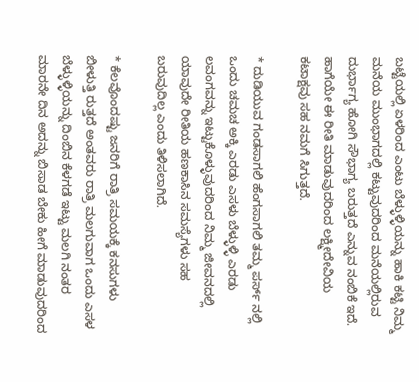ಬಟ್ಟೆಯಲ್ಲಿ ಏಳರಿಂದ ಎಂಟು ಬೆಳ್ಳುಳ್ಳಿಯನ್ನು ಹಾಕಿ ಕಟ್ಟಿ ನಿಮ್ಮ ಮನೆಯ ಮುಂಭಾಗದಲ್ಲಿ ಕಟ್ಟುವುದರಿಂದ ಮನೆಯಲ್ಲಿರುವ ದುರ್ಭಾಗ್ಯ ಹೋಗಿ ಸೌಭಾಗ್ಯ ಬರುತ್ತದೆ ಎನ್ನುವ ನಂಬಿಕೆ ಇದೆ. ಹಾಗೆಯೇ ಈ ರೀತಿ ಮಾಡುವುದರಿಂದ ಲಕ್ಷ್ಮೀದೇವಿಯ ಕಟಾಕ್ಷವು ಸಹ ನಮಗೆ ಸಿಗುತ್ತದೆ.

* ದುಡಿಯುವ ಗಂಡಸಾಗಲಿ ಹೆಂಗಸಾಗಲಿ ತಮ್ಮ ಪರ್ಸ್ ನಲ್ಲಿ ಒಂದು ಚಮಚ ಅಕ್ಕಿ ಎರಡು ಎಸಳು ಬೆಳ್ಳುಳ್ಳಿ ಎರಡು ಲವಂಗವನ್ನು ಇಟ್ಟುಕೊಳ್ಳುವುದರಿಂದ ನಿಮ್ಮ ಜೀವನದಲ್ಲಿ ಯಾವುದೇ ರೀತಿಯ ಹಣಕಾಸಿನ ಸಮಸ್ಯೆಗಳು ಸಹ ಬರುವುದಿಲ್ಲ ಎಂದು ತಿಳಿಸಲಾಗಿದೆ.

* ಕೆಲವೊಂದಷ್ಟು ಜನರಿಗೆ ರಾತ್ರಿ ಸಮಯಕ್ಕೆ ಕನಸುಗಳು ಬೀಳುತ್ತಿ ರುತ್ತದೆ ಅಂತವರು ರಾತ್ರಿ ಮಲಗುವಾಗ ಒಂದು ಎಸಳ ಬೆಳ್ಳುಳ್ಳಿಯನ್ನು ದಿಂಬಿನ ಕೆಳಗಡೆ ಇಟ್ಟು ಮಲಗಿ ನಂತರ ಮಾರನೇ ದಿನ ಅದನ್ನು ಬಿಸಾಡ ಬೇಕು ಹೀಗೆ ಮಾಡುವುದರಿಂದ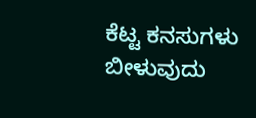ಕೆಟ್ಟ ಕನಸುಗಳು ಬೀಳುವುದು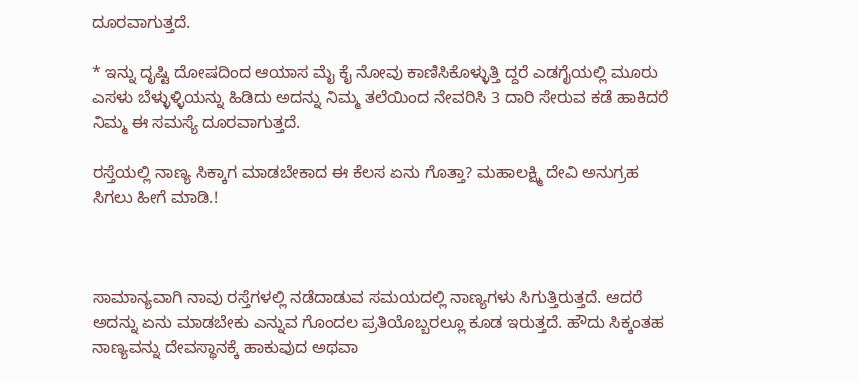ದೂರವಾಗುತ್ತದೆ.

* ಇನ್ನು ದೃಷ್ಟಿ ದೋಷದಿಂದ ಆಯಾಸ ಮೈ ಕೈ ನೋವು ಕಾಣಿಸಿಕೊಳ್ಳುತ್ತಿ ದ್ದರೆ ಎಡಗೈಯಲ್ಲಿ ಮೂರು ಎಸಳು ಬೆಳ್ಳುಳ್ಳಿಯನ್ನು ಹಿಡಿದು ಅದನ್ನು ನಿಮ್ಮ ತಲೆಯಿಂದ ನೇವರಿಸಿ 3 ದಾರಿ ಸೇರುವ ಕಡೆ ಹಾಕಿದರೆ ನಿಮ್ಮ ಈ ಸಮಸ್ಯೆ ದೂರವಾಗುತ್ತದೆ.

ರಸ್ತೆಯಲ್ಲಿ ನಾಣ್ಯ ಸಿಕ್ಕಾಗ ಮಾಡಬೇಕಾದ ಈ ಕೆಲಸ ಏನು ಗೊತ್ತಾ? ಮಹಾಲಕ್ಷ್ಮಿ ದೇವಿ ಅನುಗ್ರಹ ಸಿಗಲು ಹೀಗೆ ಮಾಡಿ.!



ಸಾಮಾನ್ಯವಾಗಿ ನಾವು ರಸ್ತೆಗಳಲ್ಲಿ ನಡೆದಾಡುವ ಸಮಯದಲ್ಲಿ ನಾಣ್ಯಗಳು ಸಿಗುತ್ತಿರುತ್ತದೆ. ಆದರೆ ಅದನ್ನು ಏನು ಮಾಡಬೇಕು ಎನ್ನುವ ಗೊಂದಲ ಪ್ರತಿಯೊಬ್ಬರಲ್ಲೂ ಕೂಡ ಇರುತ್ತದೆ. ಹೌದು ಸಿಕ್ಕಂತಹ ನಾಣ್ಯವನ್ನು ದೇವಸ್ಥಾನಕ್ಕೆ ಹಾಕುವುದ ಅಥವಾ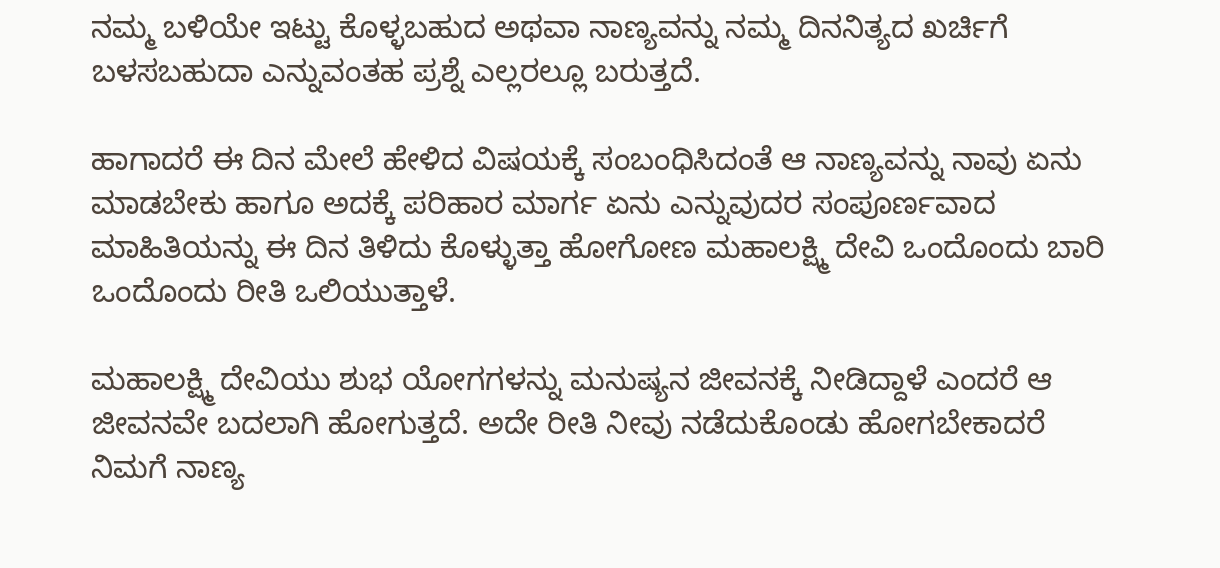ನಮ್ಮ ಬಳಿಯೇ ಇಟ್ಟು ಕೊಳ್ಳಬಹುದ ಅಥವಾ ನಾಣ್ಯವನ್ನು ನಮ್ಮ ದಿನನಿತ್ಯದ ಖರ್ಚಿಗೆ ಬಳಸಬಹುದಾ ಎನ್ನುವಂತಹ ಪ್ರಶ್ನೆ ಎಲ್ಲರಲ್ಲೂ ಬರುತ್ತದೆ.

ಹಾಗಾದರೆ ಈ ದಿನ ಮೇಲೆ ಹೇಳಿದ ವಿಷಯಕ್ಕೆ ಸಂಬಂಧಿಸಿದಂತೆ ಆ ನಾಣ್ಯವನ್ನು ನಾವು ಏನು ಮಾಡಬೇಕು ಹಾಗೂ ಅದಕ್ಕೆ ಪರಿಹಾರ ಮಾರ್ಗ ಏನು ಎನ್ನುವುದರ ಸಂಪೂರ್ಣವಾದ ಮಾಹಿತಿಯನ್ನು ಈ ದಿನ ತಿಳಿದು ಕೊಳ್ಳುತ್ತಾ ಹೋಗೋಣ ಮಹಾಲಕ್ಷ್ಮಿ ದೇವಿ ಒಂದೊಂದು ಬಾರಿ ಒಂದೊಂದು ರೀತಿ ಒಲಿಯುತ್ತಾಳೆ.

ಮಹಾಲಕ್ಷ್ಮಿ ದೇವಿಯು ಶುಭ ಯೋಗಗಳನ್ನು ಮನುಷ್ಯನ ಜೀವನಕ್ಕೆ ನೀಡಿದ್ದಾಳೆ ಎಂದರೆ ಆ ಜೀವನವೇ ಬದಲಾಗಿ ಹೋಗುತ್ತದೆ. ಅದೇ ರೀತಿ ನೀವು ನಡೆದುಕೊಂಡು ಹೋಗಬೇಕಾದರೆ ನಿಮಗೆ ನಾಣ್ಯ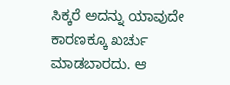ಸಿಕ್ಕರೆ ಅದನ್ನು ಯಾವುದೇ ಕಾರಣಕ್ಕೂ ಖರ್ಚು ಮಾಡಬಾರದು. ಆ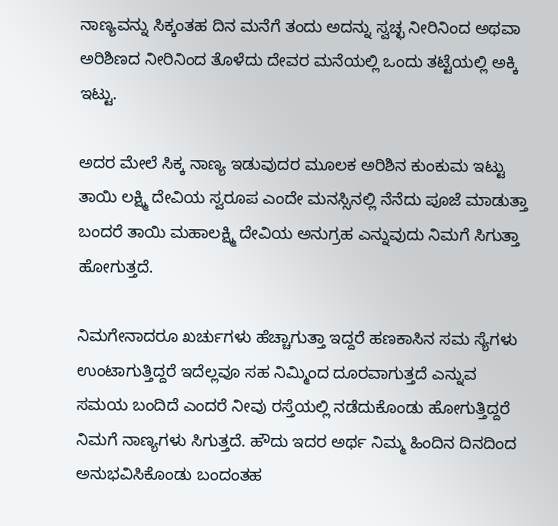ನಾಣ್ಯವನ್ನು ಸಿಕ್ಕಂತಹ ದಿನ ಮನೆಗೆ ತಂದು ಅದನ್ನು ಸ್ವಚ್ಛ ನೀರಿನಿಂದ ಅಥವಾ ಅರಿಶಿಣದ ನೀರಿನಿಂದ ತೊಳೆದು ದೇವರ ಮನೆಯಲ್ಲಿ ಒಂದು ತಟ್ಟೆಯಲ್ಲಿ ಅಕ್ಕಿ ಇಟ್ಟು.

ಅದರ ಮೇಲೆ ಸಿಕ್ಕ ನಾಣ್ಯ ಇಡುವುದರ ಮೂಲಕ ಅರಿಶಿನ ಕುಂಕುಮ ಇಟ್ಟು ತಾಯಿ ಲಕ್ಷ್ಮಿ ದೇವಿಯ ಸ್ವರೂಪ ಎಂದೇ ಮನಸ್ಸಿನಲ್ಲಿ ನೆನೆದು ಪೂಜೆ ಮಾಡುತ್ತಾ ಬಂದರೆ ತಾಯಿ ಮಹಾಲಕ್ಷ್ಮಿ ದೇವಿಯ ಅನುಗ್ರಹ ಎನ್ನುವುದು ನಿಮಗೆ ಸಿಗುತ್ತಾ ಹೋಗುತ್ತದೆ.

ನಿಮಗೇನಾದರೂ ಖರ್ಚುಗಳು ಹೆಚ್ಚಾಗುತ್ತಾ ಇದ್ದರೆ ಹಣಕಾಸಿನ ಸಮ ಸ್ಯೆಗಳು ಉಂಟಾಗುತ್ತಿದ್ದರೆ ಇದೆಲ್ಲವೂ ಸಹ ನಿಮ್ಮಿಂದ ದೂರವಾಗುತ್ತದೆ ಎನ್ನುವ ಸಮಯ ಬಂದಿದೆ ಎಂದರೆ ನೀವು ರಸ್ತೆಯಲ್ಲಿ ನಡೆದುಕೊಂಡು ಹೋಗುತ್ತಿದ್ದರೆ ನಿಮಗೆ ನಾಣ್ಯಗಳು ಸಿಗುತ್ತದೆ. ಹೌದು ಇದರ ಅರ್ಥ ನಿಮ್ಮ ಹಿಂದಿನ ದಿನದಿಂದ ಅನುಭವಿಸಿಕೊಂಡು ಬಂದಂತಹ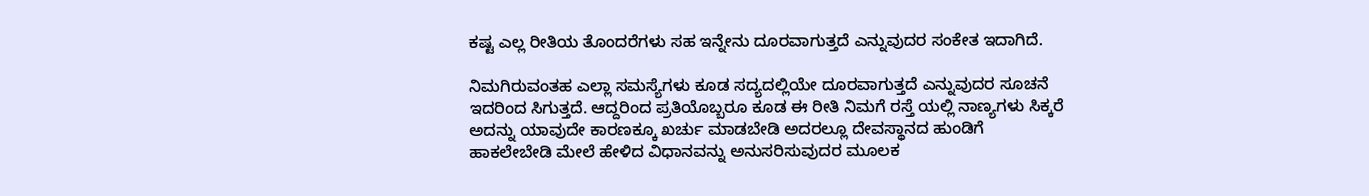ಕಷ್ಟ ಎಲ್ಲ ರೀತಿಯ ತೊಂದರೆಗಳು ಸಹ ಇನ್ನೇನು ದೂರವಾಗುತ್ತದೆ ಎನ್ನುವುದರ ಸಂಕೇತ ಇದಾಗಿದೆ.

ನಿಮಗಿರುವಂತಹ ಎಲ್ಲಾ ಸಮಸ್ಯೆಗಳು ಕೂಡ ಸದ್ಯದಲ್ಲಿಯೇ ದೂರವಾಗುತ್ತದೆ ಎನ್ನುವುದರ ಸೂಚನೆ ಇದರಿಂದ ಸಿಗುತ್ತದೆ. ಆದ್ದರಿಂದ ಪ್ರತಿಯೊಬ್ಬರೂ ಕೂಡ ಈ ರೀತಿ ನಿಮಗೆ ರಸ್ತೆ ಯಲ್ಲಿ ನಾಣ್ಯಗಳು ಸಿಕ್ಕರೆ ಅದನ್ನು ಯಾವುದೇ ಕಾರಣಕ್ಕೂ ಖರ್ಚು ಮಾಡಬೇಡಿ ಅದರಲ್ಲೂ ದೇವಸ್ಥಾನದ ಹುಂಡಿಗೆ ಹಾಕಲೇಬೇಡಿ ಮೇಲೆ ಹೇಳಿದ ವಿಧಾನವನ್ನು ಅನುಸರಿಸುವುದರ ಮೂಲಕ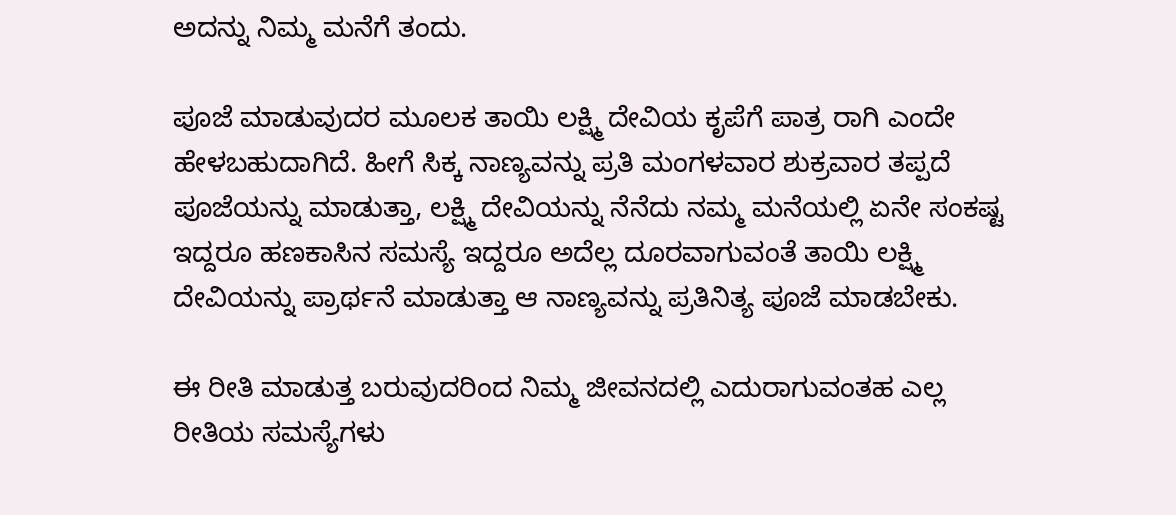ಅದನ್ನು ನಿಮ್ಮ ಮನೆಗೆ ತಂದು.

ಪೂಜೆ ಮಾಡುವುದರ ಮೂಲಕ ತಾಯಿ ಲಕ್ಷ್ಮಿ ದೇವಿಯ ಕೃಪೆಗೆ ಪಾತ್ರ ರಾಗಿ ಎಂದೇ ಹೇಳಬಹುದಾಗಿದೆ. ಹೀಗೆ ಸಿಕ್ಕ ನಾಣ್ಯವನ್ನು ಪ್ರತಿ ಮಂಗಳವಾರ ಶುಕ್ರವಾರ ತಪ್ಪದೆ ಪೂಜೆಯನ್ನು ಮಾಡುತ್ತಾ, ಲಕ್ಷ್ಮಿ ದೇವಿಯನ್ನು ನೆನೆದು ನಮ್ಮ ಮನೆಯಲ್ಲಿ ಏನೇ ಸಂಕಷ್ಟ ಇದ್ದರೂ ಹಣಕಾಸಿನ ಸಮಸ್ಯೆ ಇದ್ದರೂ ಅದೆಲ್ಲ ದೂರವಾಗುವಂತೆ ತಾಯಿ ಲಕ್ಷ್ಮಿ ದೇವಿಯನ್ನು ಪ್ರಾರ್ಥನೆ ಮಾಡುತ್ತಾ ಆ ನಾಣ್ಯವನ್ನು ಪ್ರತಿನಿತ್ಯ ಪೂಜೆ ಮಾಡಬೇಕು.

ಈ ರೀತಿ ಮಾಡುತ್ತ ಬರುವುದರಿಂದ ನಿಮ್ಮ ಜೀವನದಲ್ಲಿ ಎದುರಾಗುವಂತಹ ಎಲ್ಲ ರೀತಿಯ ಸಮಸ್ಯೆಗಳು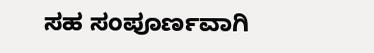ಸಹ ಸಂಪೂರ್ಣವಾಗಿ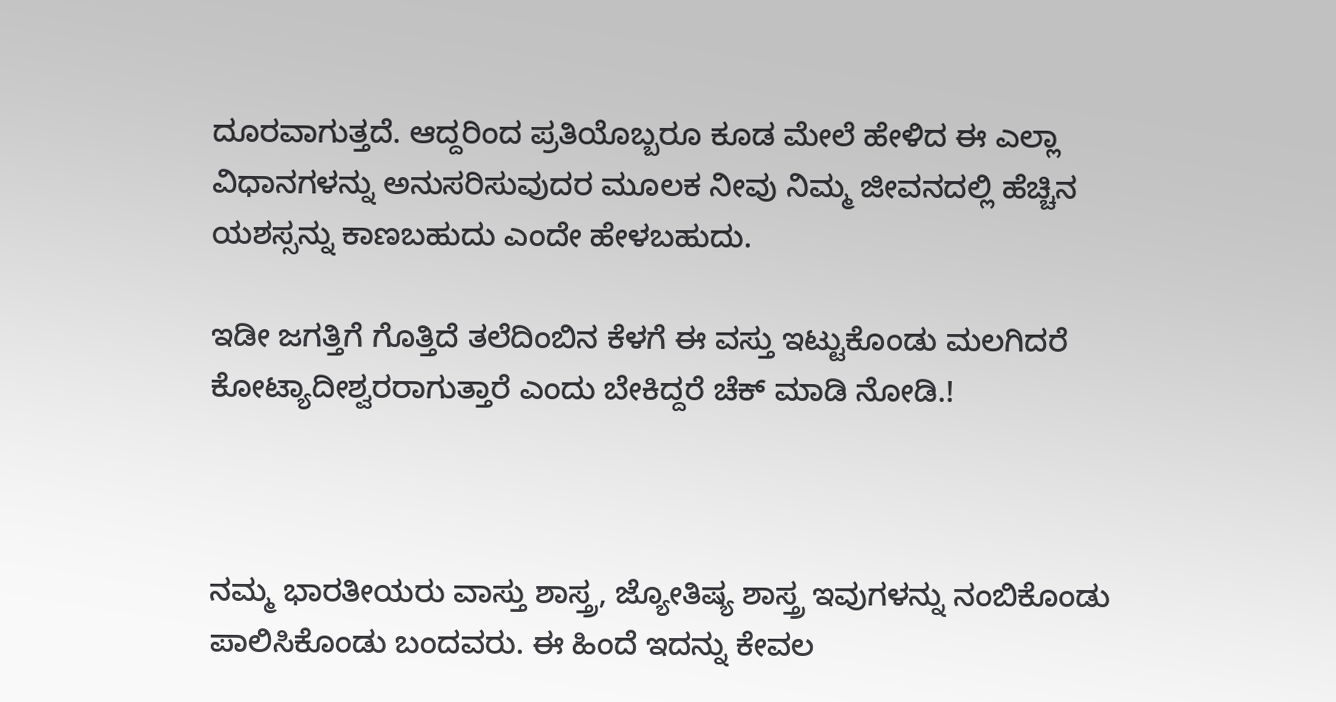ದೂರವಾಗುತ್ತದೆ. ಆದ್ದರಿಂದ ಪ್ರತಿಯೊಬ್ಬರೂ ಕೂಡ ಮೇಲೆ ಹೇಳಿದ ಈ ಎಲ್ಲಾ ವಿಧಾನಗಳನ್ನು ಅನುಸರಿಸುವುದರ ಮೂಲಕ ನೀವು ನಿಮ್ಮ ಜೀವನದಲ್ಲಿ ಹೆಚ್ಚಿನ ಯಶಸ್ಸನ್ನು ಕಾಣಬಹುದು ಎಂದೇ ಹೇಳಬಹುದು.

ಇಡೀ ಜಗತ್ತಿಗೆ ಗೊತ್ತಿದೆ ತಲೆದಿಂಬಿನ ಕೆಳಗೆ ಈ ವಸ್ತು ಇಟ್ಟುಕೊಂಡು ಮಲಗಿದರೆ ಕೋಟ್ಯಾದೀಶ್ವರರಾಗುತ್ತಾರೆ ಎಂದು ಬೇಕಿದ್ದರೆ ಚೆಕ್ ಮಾಡಿ ನೋಡಿ.!



ನಮ್ಮ ಭಾರತೀಯರು ವಾಸ್ತು ಶಾಸ್ತ್ರ, ಜ್ಯೋತಿಷ್ಯ ಶಾಸ್ತ್ರ ಇವುಗಳನ್ನು ನಂಬಿಕೊಂಡು ಪಾಲಿಸಿಕೊಂಡು ಬಂದವರು. ಈ ಹಿಂದೆ ಇದನ್ನು ಕೇವಲ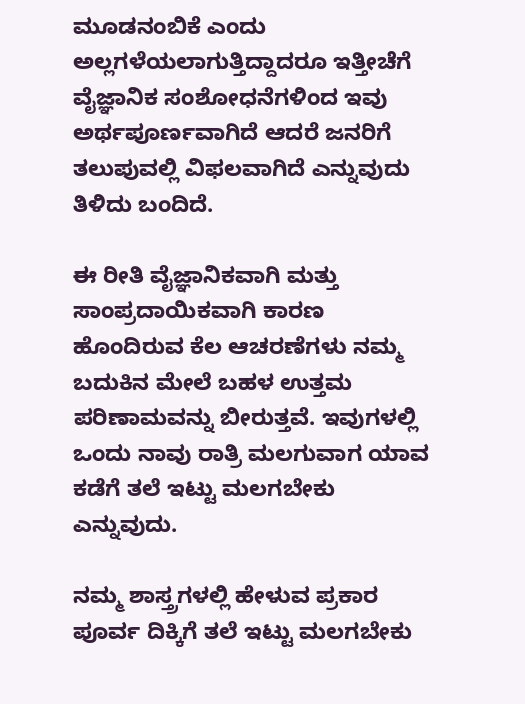ಮೂಡನಂಬಿಕೆ ಎಂದು ಅಲ್ಲಗಳೆಯಲಾಗುತ್ತಿದ್ದಾದರೂ ಇತ್ತೀಚೆಗೆ ವೈಜ್ಞಾನಿಕ ಸಂಶೋಧನೆಗಳಿಂದ ಇವು ಅರ್ಥಪೂರ್ಣವಾಗಿದೆ ಆದರೆ ಜನರಿಗೆ ತಲುಪುವಲ್ಲಿ ವಿಫಲವಾಗಿದೆ ಎನ್ನುವುದು ತಿಳಿದು ಬಂದಿದೆ.

ಈ ರೀತಿ ವೈಜ್ಞಾನಿಕವಾಗಿ ಮತ್ತು ಸಾಂಪ್ರದಾಯಿಕವಾಗಿ ಕಾರಣ ಹೊಂದಿರುವ ಕೆಲ ಆಚರಣೆಗಳು ನಮ್ಮ ಬದುಕಿನ ಮೇಲೆ ಬಹಳ ಉತ್ತಮ ಪರಿಣಾಮವನ್ನು ಬೀರುತ್ತವೆ. ಇವುಗಳಲ್ಲಿ ಒಂದು ನಾವು ರಾತ್ರಿ ಮಲಗುವಾಗ ಯಾವ ಕಡೆಗೆ ತಲೆ ಇಟ್ಟು ಮಲಗಬೇಕು ಎನ್ನುವುದು.

ನಮ್ಮ ಶಾಸ್ತ್ರಗಳಲ್ಲಿ ಹೇಳುವ ಪ್ರಕಾರ ಪೂರ್ವ ದಿಕ್ಕಿಗೆ ತಲೆ ಇಟ್ಟು ಮಲಗಬೇಕು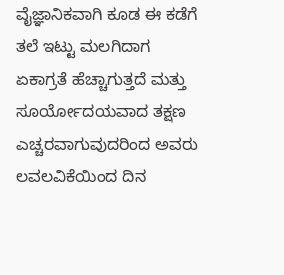ವೈಜ್ಞಾನಿಕವಾಗಿ ಕೂಡ ಈ ಕಡೆಗೆ ತಲೆ ಇಟ್ಟು ಮಲಗಿದಾಗ ಏಕಾಗ್ರತೆ ಹೆಚ್ಚಾಗುತ್ತದೆ ಮತ್ತು ಸೂರ್ಯೋದಯವಾದ ತಕ್ಷಣ ಎಚ್ಚರವಾಗುವುದರಿಂದ ಅವರು ಲವಲವಿಕೆಯಿಂದ ದಿನ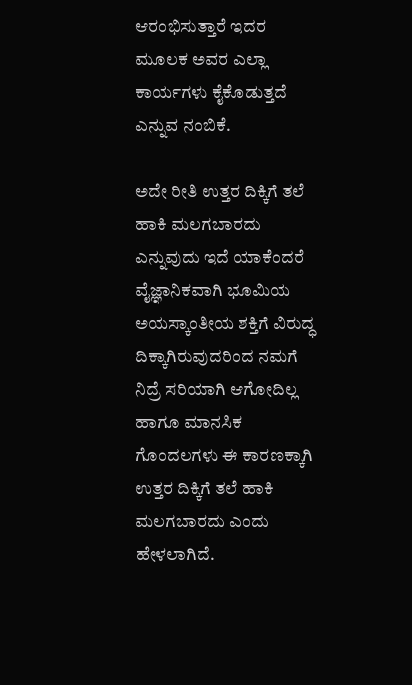ಆರಂಭಿಸುತ್ತಾರೆ ಇದರ ಮೂಲಕ ಅವರ ಎಲ್ಲಾ ಕಾರ್ಯಗಳು ಕೈಕೊಡುತ್ತದೆ ಎನ್ನುವ ನಂಬಿಕೆ.

ಅದೇ ರೀತಿ ಉತ್ತರ ದಿಕ್ಕಿಗೆ ತಲೆ ಹಾಕಿ ಮಲಗಬಾರದು ಎನ್ನುವುದು ಇದೆ ಯಾಕೆಂದರೆ ವೈಜ್ಞಾನಿಕವಾಗಿ ಭೂಮಿಯ ಅಯಸ್ಕಾಂತೀಯ ಶಕ್ತಿಗೆ ವಿರುದ್ಧ ದಿಕ್ಕಾಗಿರುವುದರಿಂದ ನಮಗೆ ನಿದ್ರೆ ಸರಿಯಾಗಿ ಆಗೋದಿಲ್ಲ ಹಾಗೂ ಮಾನಸಿಕ ಗೊಂದಲಗಳು ಈ ಕಾರಣಕ್ಕಾಗಿ ಉತ್ತರ ದಿಕ್ಕಿಗೆ ತಲೆ ಹಾಕಿ ಮಲಗಬಾರದು ಎಂದು ಹೇಳಲಾಗಿದೆ.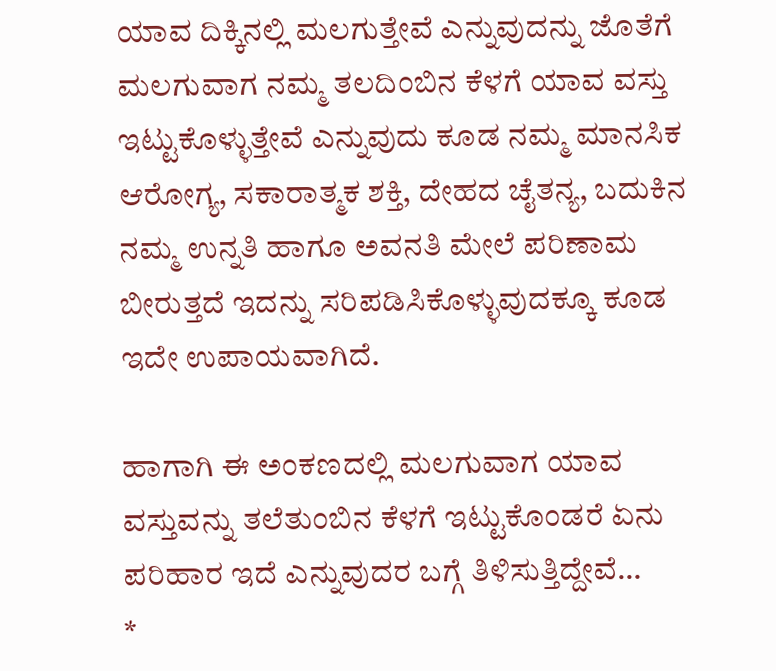ಯಾವ ದಿಕ್ಕಿನಲ್ಲಿ ಮಲಗುತ್ತೇವೆ ಎನ್ನುವುದನ್ನು ಜೊತೆಗೆ ಮಲಗುವಾಗ ನಮ್ಮ ತಲದಿಂಬಿನ ಕೆಳಗೆ ಯಾವ ವಸ್ತು ಇಟ್ಟುಕೊಳ್ಳುತ್ತೇವೆ ಎನ್ನುವುದು ಕೂಡ ನಮ್ಮ ಮಾನಸಿಕ ಆರೋಗ್ಯ, ಸಕಾರಾತ್ಮಕ ಶಕ್ತಿ, ದೇಹದ ಚೈತನ್ಯ, ಬದುಕಿನ ನಮ್ಮ ಉನ್ನತಿ ಹಾಗೂ ಅವನತಿ ಮೇಲೆ ಪರಿಣಾಮ ಬೀರುತ್ತದೆ ಇದನ್ನು ಸರಿಪಡಿಸಿಕೊಳ್ಳುವುದಕ್ಕೂ ಕೂಡ ಇದೇ ಉಪಾಯವಾಗಿದೆ.

ಹಾಗಾಗಿ ಈ ಅಂಕಣದಲ್ಲಿ ಮಲಗುವಾಗ ಯಾವ ವಸ್ತುವನ್ನು ತಲೆತುಂಬಿನ ಕೆಳಗೆ ಇಟ್ಟುಕೊಂಡರೆ ಏನು ಪರಿಹಾರ ಇದೆ ಎನ್ನುವುದರ ಬಗ್ಗೆ ತಿಳಿಸುತ್ತಿದ್ದೇವೆ…
*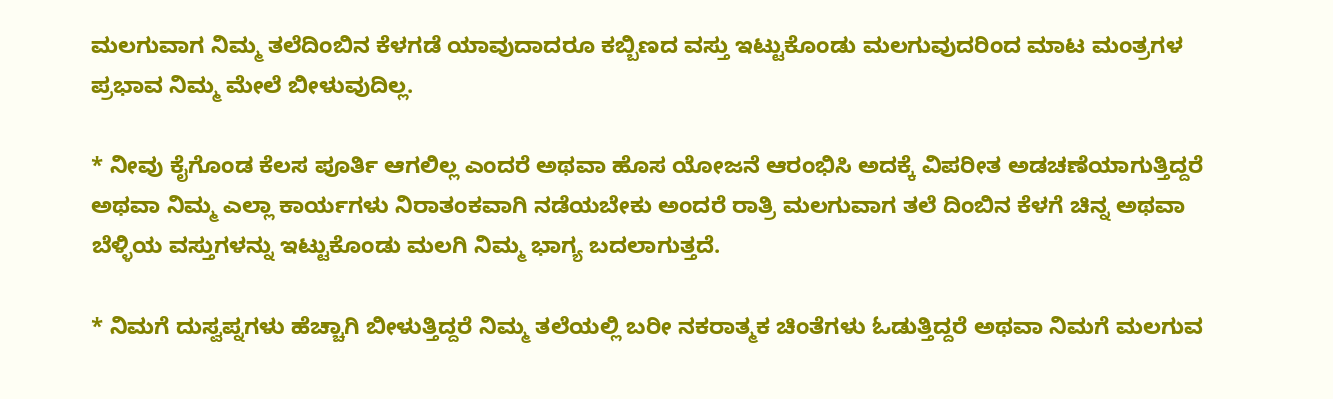ಮಲಗುವಾಗ ನಿಮ್ಮ ತಲೆದಿಂಬಿನ ಕೆಳಗಡೆ ಯಾವುದಾದರೂ ಕಬ್ಬಿಣದ ವಸ್ತು ಇಟ್ಟುಕೊಂಡು ಮಲಗುವುದರಿಂದ ಮಾಟ ಮಂತ್ರಗಳ ಪ್ರಭಾವ ನಿಮ್ಮ ಮೇಲೆ ಬೀಳುವುದಿಲ್ಲ.

* ನೀವು ಕೈಗೊಂಡ ಕೆಲಸ‌‌ ಪೂರ್ತಿ ಆಗಲಿಲ್ಲ ಎಂದರೆ ಅಥವಾ ಹೊಸ ಯೋಜನೆ ಆರಂಭಿಸಿ ಅದಕ್ಕೆ ವಿಪರೀತ ಅಡಚಣೆಯಾಗುತ್ತಿದ್ದರೆ ಅಥವಾ ನಿಮ್ಮ ಎಲ್ಲಾ ಕಾರ್ಯಗಳು ನಿರಾತಂಕವಾಗಿ ನಡೆಯಬೇಕು ಅಂದರೆ ರಾತ್ರಿ ಮಲಗುವಾಗ ತಲೆ ದಿಂಬಿನ ಕೆಳಗೆ ಚಿನ್ನ ಅಥವಾ ಬೆಳ್ಳಿಯ ವಸ್ತುಗಳನ್ನು ಇಟ್ಟುಕೊಂಡು ಮಲಗಿ ನಿಮ್ಮ ಭಾಗ್ಯ ಬದಲಾಗುತ್ತದೆ.

* ನಿಮಗೆ ದು‌ಸ್ವಪ್ನಗಳು ಹೆಚ್ಚಾಗಿ ಬೀಳುತ್ತಿದ್ದರೆ ನಿಮ್ಮ ತಲೆಯಲ್ಲಿ ಬರೀ ನಕರಾತ್ಮಕ ಚಿಂತೆಗಳು ಓಡುತ್ತಿದ್ದರೆ ಅಥವಾ ನಿಮಗೆ ಮಲಗುವ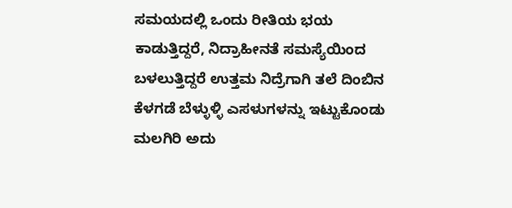ಸಮಯದಲ್ಲಿ ಒಂದು ರೀತಿಯ ಭಯ ಕಾಡುತ್ತಿದ್ದರೆ, ನಿದ್ರಾಹೀನತೆ ಸಮಸ್ಯೆಯಿಂದ ಬಳಲುತ್ತಿದ್ದರೆ ಉತ್ತಮ ನಿದ್ರೆಗಾಗಿ ತಲೆ ದಿಂಬಿನ ಕೆಳಗಡೆ ಬೆಳ್ಳುಳ್ಳಿ ಎಸಳುಗಳನ್ನು ಇಟ್ಟುಕೊಂಡು ಮಲಗಿರಿ ಅದು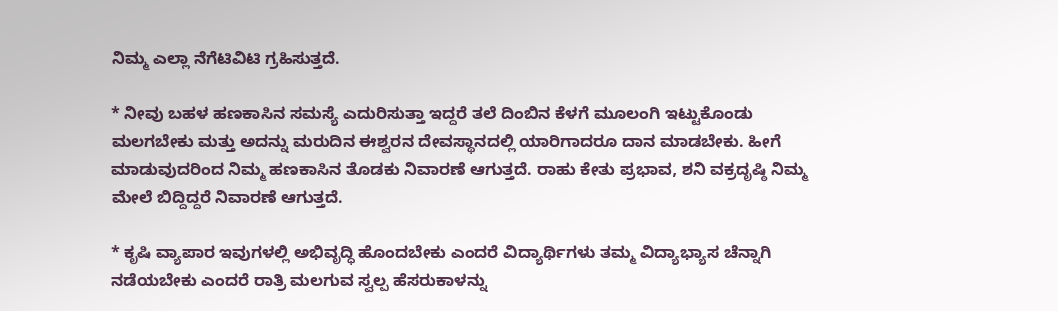ನಿಮ್ಮ ಎಲ್ಲಾ ನೆಗೆಟಿವಿಟಿ ಗ್ರಹಿಸುತ್ತದೆ.

* ನೀವು ಬಹಳ ಹಣಕಾಸಿನ ಸಮಸ್ಯೆ ಎದುರಿಸುತ್ತಾ ಇದ್ದರೆ ತಲೆ ದಿಂಬಿನ ಕೆಳಗೆ ಮೂಲಂಗಿ ಇಟ್ಟುಕೊಂಡು ಮಲಗಬೇಕು ಮತ್ತು ಅದನ್ನು ಮರುದಿನ ಈಶ್ವರನ ದೇವಸ್ಥಾನದಲ್ಲಿ ಯಾರಿಗಾದರೂ ದಾನ ಮಾಡಬೇಕು. ಹೀಗೆ ಮಾಡುವುದರಿಂದ ನಿಮ್ಮ ಹಣಕಾಸಿನ ತೊಡಕು ನಿವಾರಣೆ ಆಗುತ್ತದೆ. ರಾಹು ಕೇತು ಪ್ರಭಾವ, ಶನಿ ವಕ್ರದೃಷ್ಠಿ ನಿಮ್ಮ ಮೇಲೆ ಬಿದ್ದಿದ್ದರೆ ನಿವಾರಣೆ ಆಗುತ್ತದೆ.

* ಕೃಷಿ ವ್ಯಾಪಾರ ಇವುಗಳಲ್ಲಿ ಅಭಿವೃದ್ಧಿ ಹೊಂದಬೇಕು ಎಂದರೆ ವಿದ್ಯಾರ್ಥಿಗಳು ತಮ್ಮ ವಿದ್ಯಾಭ್ಯಾಸ ಚೆನ್ನಾಗಿ ನಡೆಯಬೇಕು ಎಂದರೆ ರಾತ್ರಿ ಮಲಗುವ ಸ್ವಲ್ಪ ಹೆಸರುಕಾಳನ್ನು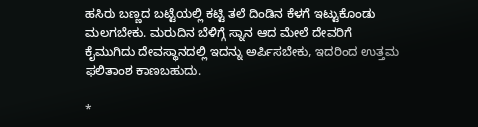ಹಸಿರು ಬಣ್ಣದ ಬಟ್ಟೆಯಲ್ಲಿ ಕಟ್ಟಿ ತಲೆ ದಿಂಡಿನ ಕೆಳಗೆ ಇಟ್ಟುಕೊಂಡು ಮಲಗಬೇಕು. ಮರುದಿನ ಬೆಳಿಗ್ಗೆ ಸ್ನಾನ ಆದ ಮೇಲೆ ದೇವರಿಗೆ ಕೈಮುಗಿದು ದೇವಸ್ಥಾನದಲ್ಲಿ ಇದನ್ನು ಅರ್ಪಿಸಬೇಕು, ಇದರಿಂದ ಉತ್ತಮ ಫಲಿತಾಂಶ ಕಾಣಬಹುದು.

*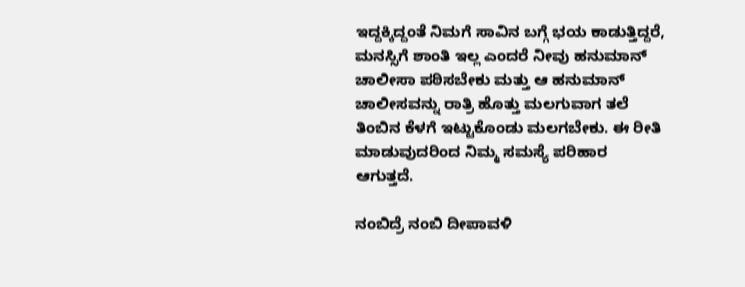ಇದ್ದಕ್ಕಿದ್ದಂತೆ ನಿಮಗೆ ಸಾವಿನ ಬಗ್ಗೆ ಭಯ ಕಾಡುತ್ತಿದ್ದರೆ, ಮನಸ್ಸಿಗೆ ಶಾಂತಿ ಇಲ್ಲ ಎಂದರೆ ನೀವು ಹನುಮಾನ್ ಚಾಲೀಸಾ ಪಠಿಸಬೇಕು ಮತ್ತು ಆ ಹನುಮಾನ್ ಚಾಲೀಸವನ್ನು ರಾತ್ರಿ ಹೊತ್ತು ಮಲಗುವಾಗ ತಲೆ ತಿಂಬಿನ ಕೆಳಗೆ ಇಟ್ಟುಕೊಂಡು ಮಲಗಬೇಕು. ಈ ರೀತಿ ಮಾಡುವುದರಿಂದ ನಿಮ್ಮ ಸಮಸ್ಯೆ ಪರಿಹಾರ ಆಗುತ್ತದೆ.

ನಂಬಿದ್ರೆ ನಂಬಿ ದೀಪಾವಳಿ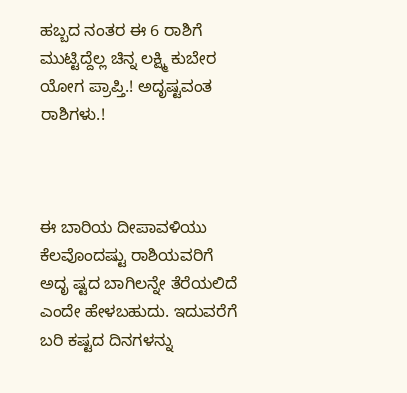ಹಬ್ಬದ ನಂತರ ಈ 6 ರಾಶಿಗೆ ಮುಟ್ಟಿದ್ದೆಲ್ಲ ಚಿನ್ನ ಲಕ್ಷ್ಮಿ ಕುಬೇರ ಯೋಗ ಪ್ರಾಪ್ತಿ.! ಅದೃಷ್ಟವಂತ ರಾಶಿಗಳು.!



ಈ ಬಾರಿಯ ದೀಪಾವಳಿಯು ಕೆಲವೊಂದಷ್ಟು ರಾಶಿಯವರಿಗೆ ಅದೃ ಷ್ಟದ ಬಾಗಿಲನ್ನೇ ತೆರೆಯಲಿದೆ ಎಂದೇ ಹೇಳಬಹುದು. ಇದುವರೆಗೆ ಬರಿ ಕಷ್ಟದ ದಿನಗಳನ್ನು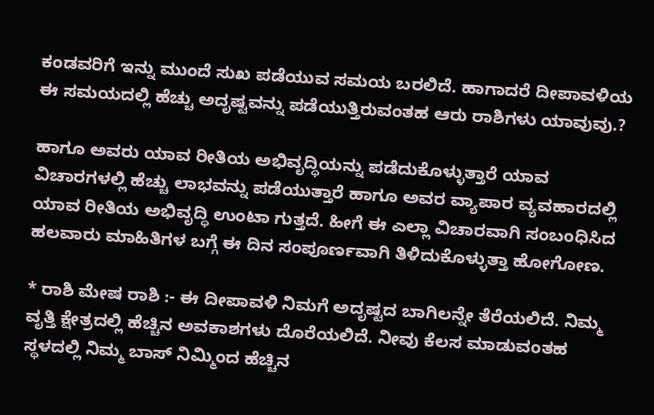ಕಂಡವರಿಗೆ ಇನ್ನು ಮುಂದೆ ಸುಖ ಪಡೆಯುವ ಸಮಯ ಬರಲಿದೆ. ಹಾಗಾದರೆ ದೀಪಾವಳಿಯ ಈ ಸಮಯದಲ್ಲಿ ಹೆಚ್ಚು ಅದೃಷ್ಟವನ್ನು ಪಡೆಯುತ್ತಿರುವಂತಹ ಆರು ರಾಶಿಗಳು ಯಾವುವು.?

ಹಾಗೂ ಅವರು ಯಾವ ರೀತಿಯ ಅಭಿವೃದ್ಧಿಯನ್ನು ಪಡೆದುಕೊಳ್ಳುತ್ತಾರೆ ಯಾವ ವಿಚಾರಗಳಲ್ಲಿ ಹೆಚ್ಚು ಲಾಭವನ್ನು ಪಡೆಯುತ್ತಾರೆ ಹಾಗೂ ಅವರ ವ್ಯಾಪಾರ ವ್ಯವಹಾರದಲ್ಲಿ ಯಾವ ರೀತಿಯ ಅಭಿವೃದ್ಧಿ ಉಂಟಾ ಗುತ್ತದೆ. ಹೀಗೆ ಈ ಎಲ್ಲಾ ವಿಚಾರವಾಗಿ ಸಂಬಂಧಿಸಿದ ಹಲವಾರು ಮಾಹಿತಿಗಳ ಬಗ್ಗೆ ಈ ದಿನ ಸಂಪೂರ್ಣವಾಗಿ ತಿಳಿದುಕೊಳ್ಳುತ್ತಾ ಹೋಗೋಣ.

* ರಾಶಿ ಮೇಷ ರಾಶಿ :- ಈ ದೀಪಾವಳಿ ನಿಮಗೆ ಅದೃಷ್ಟದ ಬಾಗಿಲನ್ನೇ ತೆರೆಯಲಿದೆ. ನಿಮ್ಮ ವೃತ್ತಿ ಕ್ಷೇತ್ರದಲ್ಲಿ ಹೆಚ್ಚಿನ ಅವಕಾಶಗಳು ದೊರೆಯಲಿದೆ. ನೀವು ಕೆಲಸ ಮಾಡುವಂತಹ ಸ್ಥಳದಲ್ಲಿ ನಿಮ್ಮ ಬಾಸ್ ನಿಮ್ಮಿಂದ ಹೆಚ್ಚಿನ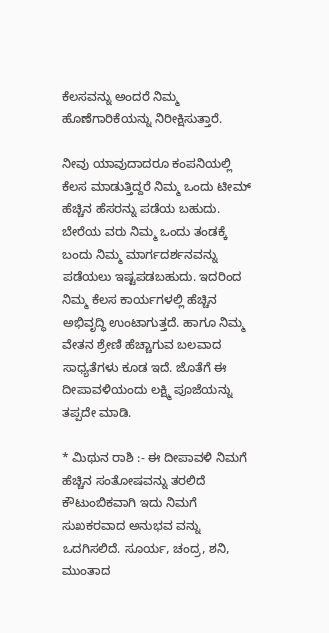ಕೆಲಸವನ್ನು ಅಂದರೆ ನಿಮ್ಮ ಹೊಣೆಗಾರಿಕೆಯನ್ನು ನಿರೀಕ್ಷಿಸುತ್ತಾರೆ.

ನೀವು ಯಾವುದಾದರೂ ಕಂಪನಿಯಲ್ಲಿ ಕೆಲಸ ಮಾಡುತ್ತಿದ್ದರೆ ನಿಮ್ಮ ಒಂದು ಟೀಮ್ ಹೆಚ್ಚಿನ ಹೆಸರನ್ನು ಪಡೆಯ ಬಹುದು. ಬೇರೆಯ ವರು ನಿಮ್ಮ ಒಂದು ತಂಡಕ್ಕೆ ಬಂದು ನಿಮ್ಮ ಮಾರ್ಗದರ್ಶನವನ್ನು ಪಡೆಯಲು ಇಷ್ಟಪಡಬಹುದು. ಇದರಿಂದ ನಿಮ್ಮ ಕೆಲಸ ಕಾರ್ಯಗಳಲ್ಲಿ ಹೆಚ್ಚಿನ ಅಭಿವೃದ್ಧಿ ಉಂಟಾಗುತ್ತದೆ. ಹಾಗೂ ನಿಮ್ಮ ವೇತನ ಶ್ರೇಣಿ ಹೆಚ್ಚಾಗುವ ಬಲವಾದ ಸಾಧ್ಯತೆಗಳು ಕೂಡ ಇದೆ. ಜೊತೆಗೆ ಈ ದೀಪಾವಳಿಯಂದು ಲಕ್ಷ್ಮಿ ಪೂಜೆಯನ್ನು ತಪ್ಪದೇ ಮಾಡಿ.

* ಮಿಥುನ ರಾಶಿ :- ಈ ದೀಪಾವಳಿ ನಿಮಗೆ ಹೆಚ್ಚಿನ ಸಂತೋಷವನ್ನು ತರಲಿದೆ ಕೌಟುಂಬಿಕವಾಗಿ ಇದು ನಿಮಗೆ ಸುಖಕರವಾದ ಅನುಭವ ವನ್ನು ಒದಗಿಸಲಿದೆ. ಸೂರ್ಯ, ಚಂದ್ರ, ಶನಿ, ಮುಂತಾದ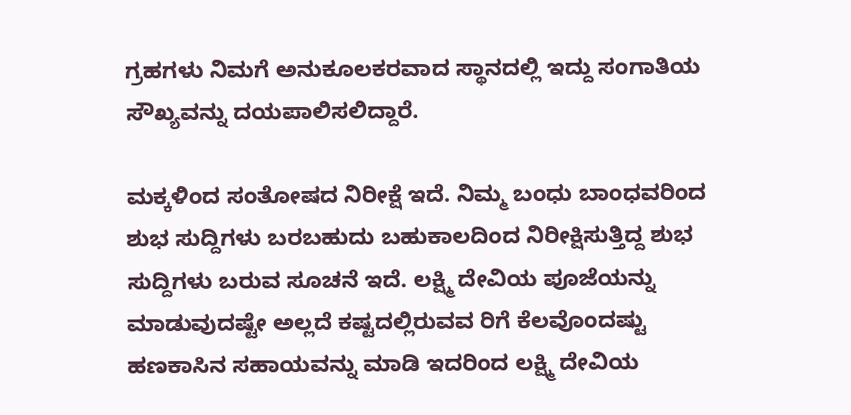ಗ್ರಹಗಳು ನಿಮಗೆ ಅನುಕೂಲಕರವಾದ ಸ್ಥಾನದಲ್ಲಿ ಇದ್ದು ಸಂಗಾತಿಯ ಸೌಖ್ಯವನ್ನು ದಯಪಾಲಿಸಲಿದ್ದಾರೆ.

ಮಕ್ಕಳಿಂದ ಸಂತೋಷದ ನಿರೀಕ್ಷೆ ಇದೆ. ನಿಮ್ಮ ಬಂಧು ಬಾಂಧವರಿಂದ ಶುಭ ಸುದ್ದಿಗಳು ಬರಬಹುದು ಬಹುಕಾಲದಿಂದ ನಿರೀಕ್ಷಿಸುತ್ತಿದ್ದ ಶುಭ ಸುದ್ದಿಗಳು ಬರುವ ಸೂಚನೆ ಇದೆ. ಲಕ್ಷ್ಮಿ ದೇವಿಯ ಪೂಜೆಯನ್ನು ಮಾಡುವುದಷ್ಟೇ ಅಲ್ಲದೆ ಕಷ್ಟದಲ್ಲಿರುವವ ರಿಗೆ ಕೆಲವೊಂದಷ್ಟು ಹಣಕಾಸಿನ ಸಹಾಯವನ್ನು ಮಾಡಿ ಇದರಿಂದ ಲಕ್ಷ್ಮಿ ದೇವಿಯ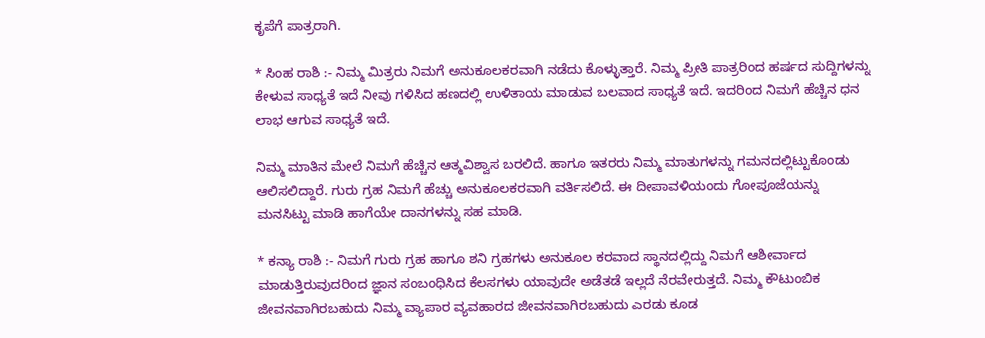ಕೃಪೆಗೆ ಪಾತ್ರರಾಗಿ.

* ಸಿಂಹ ರಾಶಿ :- ನಿಮ್ಮ ಮಿತ್ರರು ನಿಮಗೆ ಅನುಕೂಲಕರವಾಗಿ ನಡೆದು ಕೊಳ್ಳುತ್ತಾರೆ. ನಿಮ್ಮ ಪ್ರೀತಿ ಪಾತ್ರರಿಂದ ಹರ್ಷದ ಸುದ್ದಿಗಳನ್ನು ಕೇಳುವ ಸಾಧ್ಯತೆ ಇದೆ ನೀವು ಗಳಿಸಿದ ಹಣದಲ್ಲಿ ಉಳಿತಾಯ ಮಾಡುವ ಬಲವಾದ ಸಾಧ್ಯತೆ ಇದೆ. ಇದರಿಂದ ನಿಮಗೆ ಹೆಚ್ಚಿನ ಧನ ಲಾಭ ಆಗುವ ಸಾಧ್ಯತೆ ಇದೆ.

ನಿಮ್ಮ ಮಾತಿನ ಮೇಲೆ ನಿಮಗೆ ಹೆಚ್ಚಿನ ಆತ್ಮವಿಶ್ವಾಸ ಬರಲಿದೆ. ಹಾಗೂ ಇತರರು ನಿಮ್ಮ ಮಾತುಗಳನ್ನು ಗಮನದಲ್ಲಿಟ್ಟುಕೊಂಡು ಆಲಿಸಲಿದ್ದಾರೆ. ಗುರು ಗ್ರಹ ನಿಮಗೆ ಹೆಚ್ಚು ಅನುಕೂಲಕರವಾಗಿ ವರ್ತಿಸಲಿದೆ. ಈ ದೀಪಾವಳಿಯಂದು ಗೋಪೂಜೆಯನ್ನು ಮನಸಿಟ್ಟು ಮಾಡಿ ಹಾಗೆಯೇ ದಾನಗಳನ್ನು ಸಹ ಮಾಡಿ.

* ಕನ್ಯಾ ರಾಶಿ :- ನಿಮಗೆ ಗುರು ಗ್ರಹ ಹಾಗೂ ಶನಿ ಗ್ರಹಗಳು ಅನುಕೂಲ ಕರವಾದ ಸ್ಥಾನದಲ್ಲಿದ್ದು ನಿಮಗೆ ಆಶೀರ್ವಾದ ಮಾಡುತ್ತಿರುವುದರಿಂದ ಜ್ಞಾನ ಸಂಬಂಧಿಸಿದ ಕೆಲಸಗಳು ಯಾವುದೇ ಅಡೆತಡೆ ಇಲ್ಲದೆ ನೆರವೇರುತ್ತದೆ. ನಿಮ್ಮ ಕೌಟುಂಬಿಕ ಜೀವನವಾಗಿರಬಹುದು ನಿಮ್ಮ ವ್ಯಾಪಾರ ವ್ಯವಹಾರದ ಜೀವನವಾಗಿರಬಹುದು ಎರಡು ಕೂಡ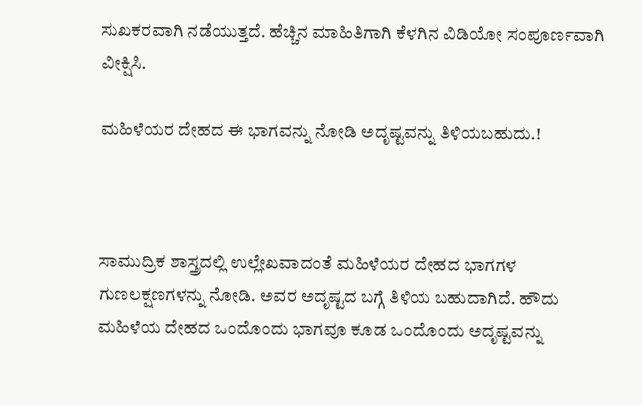ಸುಖಕರವಾಗಿ ನಡೆಯುತ್ತದೆ. ಹೆಚ್ಚಿನ ಮಾಹಿತಿಗಾಗಿ ಕೆಳಗಿನ ವಿಡಿಯೋ ಸಂಪೂರ್ಣವಾಗಿ ವೀಕ್ಷಿಸಿ.

ಮಹಿಳೆಯರ ದೇಹದ ಈ ಭಾಗವನ್ನು ನೋಡಿ ಅದೃಷ್ಟವನ್ನು ತಿಳಿಯಬಹುದು.!



ಸಾಮುದ್ರಿಕ ಶಾಸ್ತ್ರದಲ್ಲಿ ಉಲ್ಲೇಖವಾದಂತೆ ಮಹಿಳೆಯರ ದೇಹದ ಭಾಗಗಳ ಗುಣಲಕ್ಷಣಗಳನ್ನು ನೋಡಿ. ಅವರ ಅದೃಷ್ಟದ ಬಗ್ಗೆ ತಿಳಿಯ ಬಹುದಾಗಿದೆ. ಹೌದು ಮಹಿಳೆಯ ದೇಹದ ಒಂದೊಂದು ಭಾಗವೂ ಕೂಡ ಒಂದೊಂದು ಅದೃಷ್ಟವನ್ನು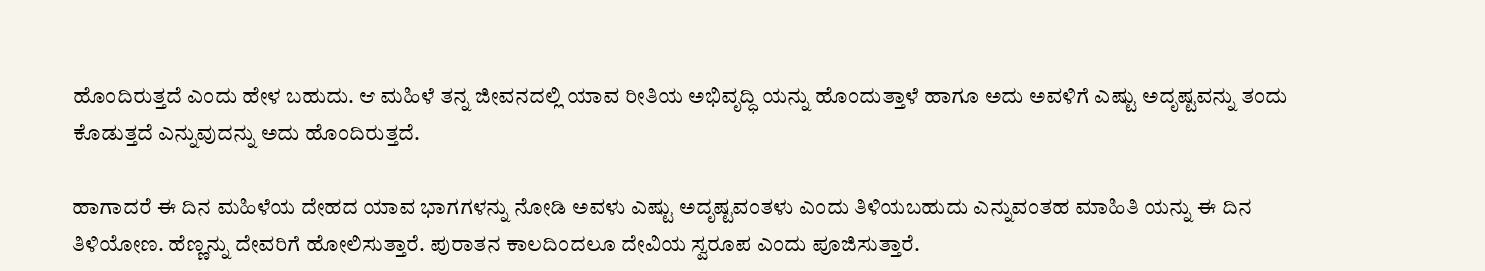ಹೊಂದಿರುತ್ತದೆ ಎಂದು ಹೇಳ ಬಹುದು. ಆ ಮಹಿಳೆ ತನ್ನ ಜೀವನದಲ್ಲಿ ಯಾವ ರೀತಿಯ ಅಭಿವೃದ್ಧಿ ಯನ್ನು ಹೊಂದುತ್ತಾಳೆ ಹಾಗೂ ಅದು ಅವಳಿಗೆ ಎಷ್ಟು ಅದೃಷ್ಟವನ್ನು ತಂದು ಕೊಡುತ್ತದೆ ಎನ್ನುವುದನ್ನು ಅದು ಹೊಂದಿರುತ್ತದೆ.

ಹಾಗಾದರೆ ಈ ದಿನ ಮಹಿಳೆಯ ದೇಹದ ಯಾವ ಭಾಗಗಳನ್ನು ನೋಡಿ ಅವಳು ಎಷ್ಟು ಅದೃಷ್ಟವಂತಳು ಎಂದು ತಿಳಿಯಬಹುದು ಎನ್ನುವಂತಹ ಮಾಹಿತಿ ಯನ್ನು ಈ ದಿನ ತಿಳಿಯೋಣ. ಹೆಣ್ಣನ್ನು ದೇವರಿಗೆ ಹೋಲಿಸುತ್ತಾರೆ. ಪುರಾತನ ಕಾಲದಿಂದಲೂ ದೇವಿಯ ಸ್ವರೂಪ ಎಂದು ಪೂಜಿಸುತ್ತಾರೆ.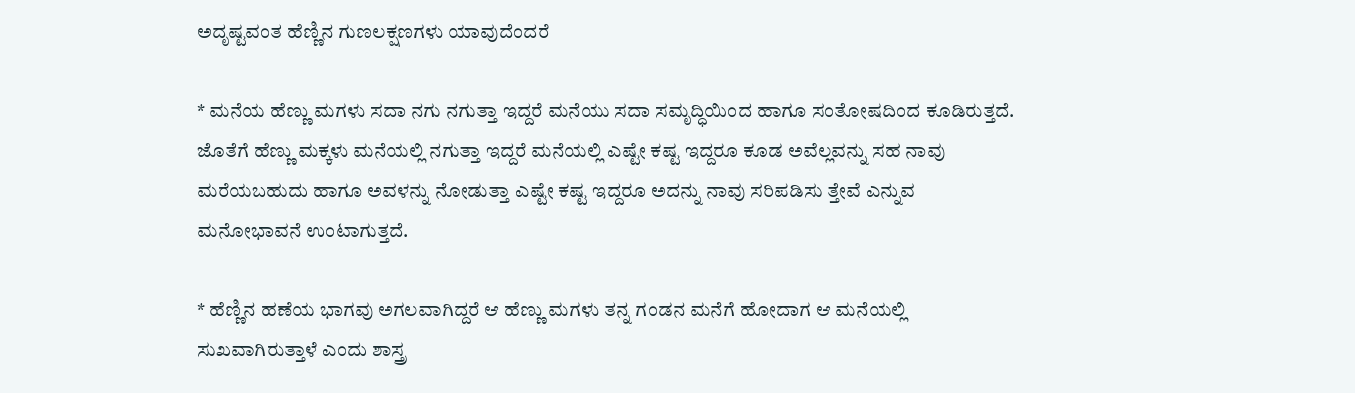ಅದೃಷ್ಟವಂತ ಹೆಣ್ಣಿನ ಗುಣಲಕ್ಷಣಗಳು ಯಾವುದೆಂದರೆ

* ಮನೆಯ ಹೆಣ್ಣು ಮಗಳು ಸದಾ ನಗು ನಗುತ್ತಾ ಇದ್ದರೆ ಮನೆಯು ಸದಾ ಸಮೃದ್ಧಿಯಿಂದ ಹಾಗೂ ಸಂತೋಷದಿಂದ ಕೂಡಿರುತ್ತದೆ. ಜೊತೆಗೆ ಹೆಣ್ಣು ಮಕ್ಕಳು ಮನೆಯಲ್ಲಿ ನಗುತ್ತಾ ಇದ್ದರೆ ಮನೆಯಲ್ಲಿ ಎಷ್ಟೇ ಕಷ್ಟ ಇದ್ದರೂ ಕೂಡ ಅವೆಲ್ಲವನ್ನು ಸಹ ನಾವು ಮರೆಯಬಹುದು ಹಾಗೂ ಅವಳನ್ನು ನೋಡುತ್ತಾ ಎಷ್ಟೇ ಕಷ್ಟ ಇದ್ದರೂ ಅದನ್ನು ನಾವು ಸರಿಪಡಿಸು ತ್ತೇವೆ ಎನ್ನುವ ಮನೋಭಾವನೆ ಉಂಟಾಗುತ್ತದೆ.

* ಹೆಣ್ಣಿನ ಹಣೆಯ ಭಾಗವು ಅಗಲವಾಗಿದ್ದರೆ ಆ ಹೆಣ್ಣು ಮಗಳು ತನ್ನ ಗಂಡನ ಮನೆಗೆ ಹೋದಾಗ ಆ ಮನೆಯಲ್ಲಿ ಸುಖವಾಗಿರುತ್ತಾಳೆ ಎಂದು ಶಾಸ್ತ್ರ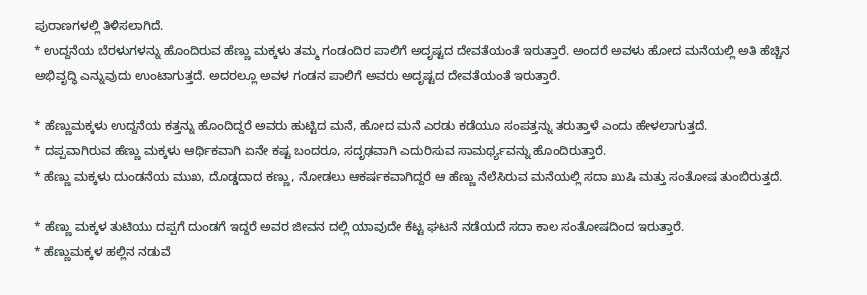ಪುರಾಣಗಳಲ್ಲಿ ತಿಳಿಸಲಾಗಿದೆ.
* ಉದ್ದನೆಯ ಬೆರಳುಗಳನ್ನು ಹೊಂದಿರುವ ಹೆಣ್ಣು ಮಕ್ಕಳು ತಮ್ಮ ಗಂಡಂದಿರ ಪಾಲಿಗೆ ಅದೃಷ್ಟದ ದೇವತೆಯಂತೆ ಇರುತ್ತಾರೆ. ಅಂದರೆ ಅವಳು ಹೋದ ಮನೆಯಲ್ಲಿ ಅತಿ ಹೆಚ್ಚಿನ ಅಭಿವೃದ್ಧಿ ಎನ್ನುವುದು ಉಂಟಾಗುತ್ತದೆ. ಅದರಲ್ಲೂ ಅವಳ ಗಂಡನ ಪಾಲಿಗೆ ಅವರು ಅದೃಷ್ಟದ ದೇವತೆಯಂತೆ ಇರುತ್ತಾರೆ.

* ಹೆಣ್ಣುಮಕ್ಕಳು ಉದ್ದನೆಯ ಕತ್ತನ್ನು ಹೊಂದಿದ್ದರೆ ಅವರು ಹುಟ್ಟಿದ ಮನೆ, ಹೋದ ಮನೆ ಎರಡು ಕಡೆಯೂ ಸಂಪತ್ತನ್ನು ತರುತ್ತಾಳೆ ಎಂದು ಹೇಳಲಾಗುತ್ತದೆ.
* ದಪ್ಪವಾಗಿರುವ ಹೆಣ್ಣು ಮಕ್ಕಳು ಆರ್ಥಿಕವಾಗಿ ಏನೇ ಕಷ್ಟ ಬಂದರೂ, ಸದೃಢವಾಗಿ ಎದುರಿಸುವ ಸಾಮರ್ಥ್ಯವನ್ನು ಹೊಂದಿರುತ್ತಾರೆ.
* ಹೆಣ್ಣು ಮಕ್ಕಳು ದುಂಡನೆಯ ಮುಖ, ದೊಡ್ಡದಾದ ಕಣ್ಣು, ನೋಡಲು ಆಕರ್ಷಕವಾಗಿದ್ದರೆ ಆ ಹೆಣ್ಣು ನೆಲೆಸಿರುವ ಮನೆಯಲ್ಲಿ ಸದಾ ಖುಷಿ ಮತ್ತು ಸಂತೋಷ ತುಂಬಿರುತ್ತದೆ.

* ಹೆಣ್ಣು ಮಕ್ಕಳ ತುಟಿಯು ದಪ್ಪಗೆ ದುಂಡಗೆ ಇದ್ದರೆ ಅವರ ಜೀವನ ದಲ್ಲಿ ಯಾವುದೇ ಕೆಟ್ಟ ಘಟನೆ ನಡೆಯದೆ ಸದಾ ಕಾಲ ಸಂತೋಷದಿಂದ ಇರುತ್ತಾರೆ.
* ಹೆಣ್ಣುಮಕ್ಕಳ ಹಲ್ಲಿನ ನಡುವೆ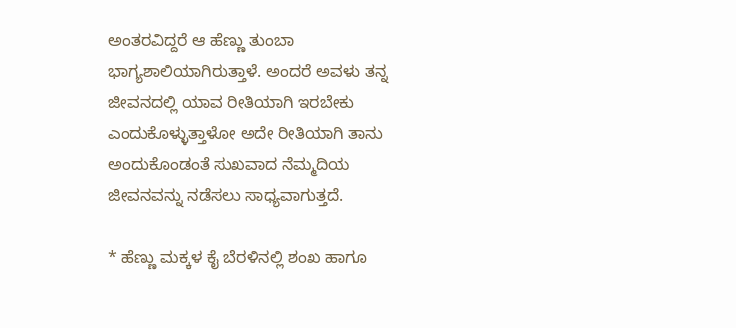ಅಂತರವಿದ್ದರೆ ಆ ಹೆಣ್ಣು ತುಂಬಾ ಭಾಗ್ಯಶಾಲಿಯಾಗಿರುತ್ತಾಳೆ. ಅಂದರೆ ಅವಳು ತನ್ನ ಜೀವನದಲ್ಲಿ ಯಾವ ರೀತಿಯಾಗಿ ಇರಬೇಕು ಎಂದುಕೊಳ್ಳುತ್ತಾಳೋ ಅದೇ ರೀತಿಯಾಗಿ ತಾನು ಅಂದುಕೊಂಡಂತೆ ಸುಖವಾದ ನೆಮ್ಮದಿಯ ಜೀವನವನ್ನು ನಡೆಸಲು ಸಾಧ್ಯವಾಗುತ್ತದೆ.

* ಹೆಣ್ಣು ಮಕ್ಕಳ ಕೈ ಬೆರಳಿನಲ್ಲಿ ಶಂಖ ಹಾಗೂ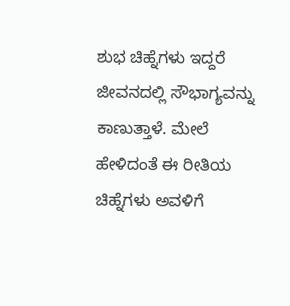ಶುಭ ಚಿಹ್ನೆಗಳು ಇದ್ದರೆ ಜೀವನದಲ್ಲಿ ಸೌಭಾಗ್ಯವನ್ನು ಕಾಣುತ್ತಾಳೆ. ಮೇಲೆ ಹೇಳಿದಂತೆ ಈ ರೀತಿಯ ಚಿಹ್ನೆಗಳು ಅವಳಿಗೆ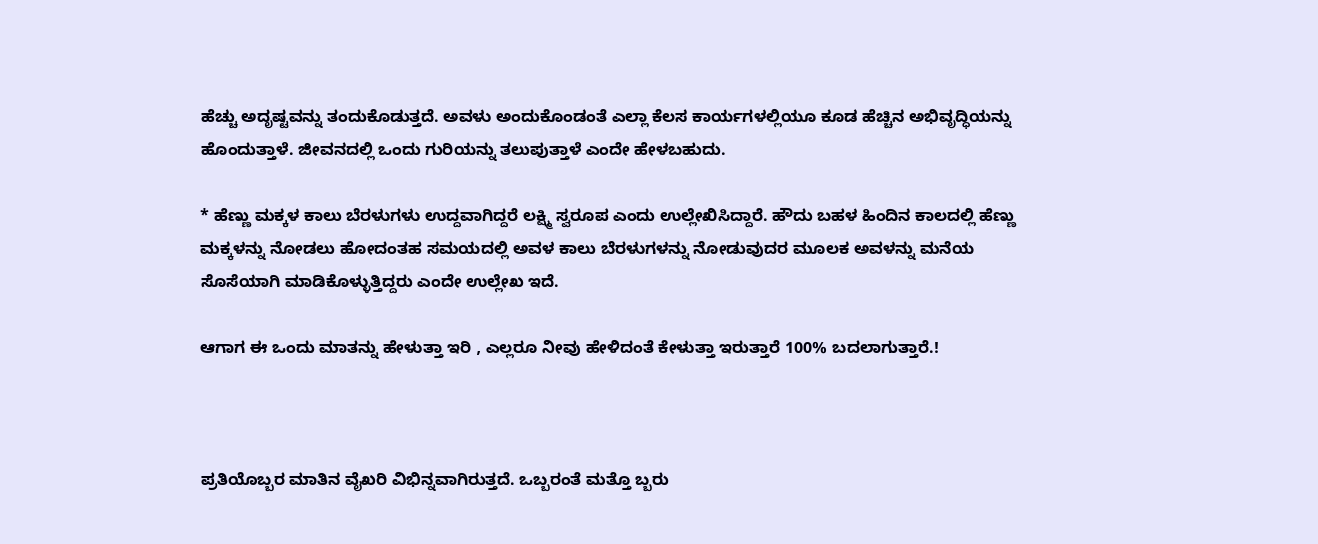ಹೆಚ್ಚು ಅದೃಷ್ಟವನ್ನು ತಂದುಕೊಡುತ್ತದೆ. ಅವಳು ಅಂದುಕೊಂಡಂತೆ ಎಲ್ಲಾ ಕೆಲಸ ಕಾರ್ಯಗಳಲ್ಲಿಯೂ ಕೂಡ ಹೆಚ್ಚಿನ ಅಭಿವೃದ್ಧಿಯನ್ನು ಹೊಂದುತ್ತಾಳೆ. ಜೀವನದಲ್ಲಿ ಒಂದು ಗುರಿಯನ್ನು ತಲುಪುತ್ತಾಳೆ ಎಂದೇ ಹೇಳಬಹುದು.

* ಹೆಣ್ಣು ಮಕ್ಕಳ ಕಾಲು ಬೆರಳುಗಳು ಉದ್ದವಾಗಿದ್ದರೆ ಲಕ್ಷ್ಮಿ ಸ್ವರೂಪ ಎಂದು ಉಲ್ಲೇಖಿಸಿದ್ದಾರೆ. ಹೌದು ಬಹಳ ಹಿಂದಿನ ಕಾಲದಲ್ಲಿ ಹೆಣ್ಣು ಮಕ್ಕಳನ್ನು ನೋಡಲು ಹೋದಂತಹ ಸಮಯದಲ್ಲಿ ಅವಳ ಕಾಲು ಬೆರಳುಗಳನ್ನು ನೋಡುವುದರ ಮೂಲಕ ಅವಳನ್ನು ಮನೆಯ ಸೊಸೆಯಾಗಿ ಮಾಡಿಕೊಳ್ಳುತ್ತಿದ್ದರು ಎಂದೇ ಉಲ್ಲೇಖ ಇದೆ.

ಆಗಾಗ ಈ ಒಂದು ಮಾತನ್ನು ಹೇಳುತ್ತಾ ಇರಿ , ಎಲ್ಲರೂ ನೀವು ಹೇಳಿದಂತೆ ಕೇಳುತ್ತಾ ಇರುತ್ತಾರೆ 100% ಬದಲಾಗುತ್ತಾರೆ.!



ಪ್ರತಿಯೊಬ್ಬರ ಮಾತಿನ ವೈಖರಿ ವಿಭಿನ್ನವಾಗಿರುತ್ತದೆ. ಒಬ್ಬರಂತೆ ಮತ್ತೊ ಬ್ಬರು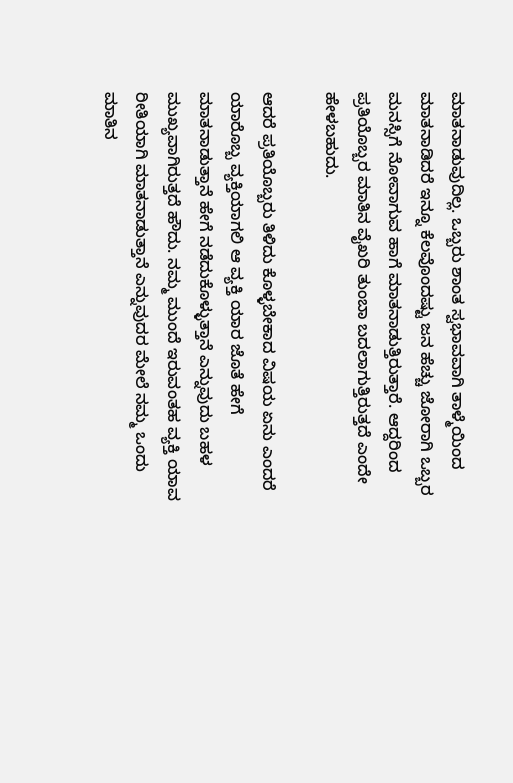ಮಾತನಾಡುವುದಿಲ್ಲ. ಒಬ್ಬರು ಶಾಂತ ಸ್ವಭಾವವಾಗಿ ತಾಳ್ಮೆಯಿಂದ ಮಾತನಾಡಿದರೆ ಇನ್ನೂ ಕೆಲವೊಂದಷ್ಟು ಜನ ಹೆಚ್ಚು ಜೋರಾಗಿ ಒಬ್ಬರ ಮನಸ್ಸಿಗೆ ನೋವಾಗುವ ಹಾಗೆ ಮಾತನಾಡುತ್ತಿರುತ್ತಾರೆ. ಆದ್ದರಿಂದ ಪ್ರತಿಯೊಬ್ಬರ ಮಾತಿನ ವೈಖರಿ ತುಂಬಾ ಬದಲಾಗುತ್ತಿರುತ್ತದೆ ಎಂದೇ ಹೇಳಬಹುದು.

ಆದರೆ ಪ್ರತಿಯೊಬ್ಬರು ತಿಳಿದು ಕೊಳ್ಳಬೇಕಾದ ವಿಷಯ ಏನು ಎಂದರೆ ಯಾರೊಬ್ಬ ವ್ಯಕ್ತಿಯಾಗಲಿ ಆ ವ್ಯಕ್ತಿ ಯಾರ ಜೊತೆ ಹೇಗೆ ಮಾತನಾಡುತ್ತಾನೆ ಹೇಗೆ ನಡೆದುಕೊಳ್ಳುತ್ತಾನೆ ಎನ್ನುವುದು ಬಹಳ ಮುಖ್ಯವಾಗಿರುತ್ತದೆ ಹೌದು. ನಮ್ಮ ಮುಂದೆ ಇರುವಂತಹ ವ್ಯಕ್ತಿ ಯಾವ ರೀತಿಯಾಗಿ ಮಾತನಾಡುತ್ತಾನೆ ಎನ್ನುವುದರ ಮೇಲೆ ನಮ್ಮ ಒಂದು ಮಾತಿನ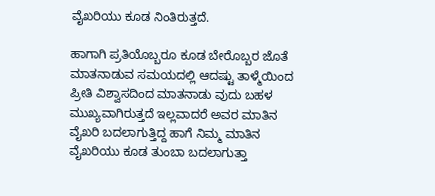ವೈಖರಿಯು ಕೂಡ ನಿಂತಿರುತ್ತದೆ.

ಹಾಗಾಗಿ ಪ್ರತಿಯೊಬ್ಬರೂ ಕೂಡ ಬೇರೊಬ್ಬರ ಜೊತೆ ಮಾತನಾಡುವ ಸಮಯದಲ್ಲಿ ಆದಷ್ಟು ತಾಳ್ಮೆಯಿಂದ ಪ್ರೀತಿ ವಿಶ್ವಾಸದಿಂದ ಮಾತನಾಡು ವುದು ಬಹಳ ಮುಖ್ಯವಾಗಿರುತ್ತದೆ ಇಲ್ಲವಾದರೆ ಅವರ ಮಾತಿನ ವೈಖರಿ ಬದಲಾಗುತ್ತಿದ್ದ ಹಾಗೆ ನಿಮ್ಮ ಮಾತಿನ ವೈಖರಿಯು ಕೂಡ ತುಂಬಾ ಬದಲಾಗುತ್ತಾ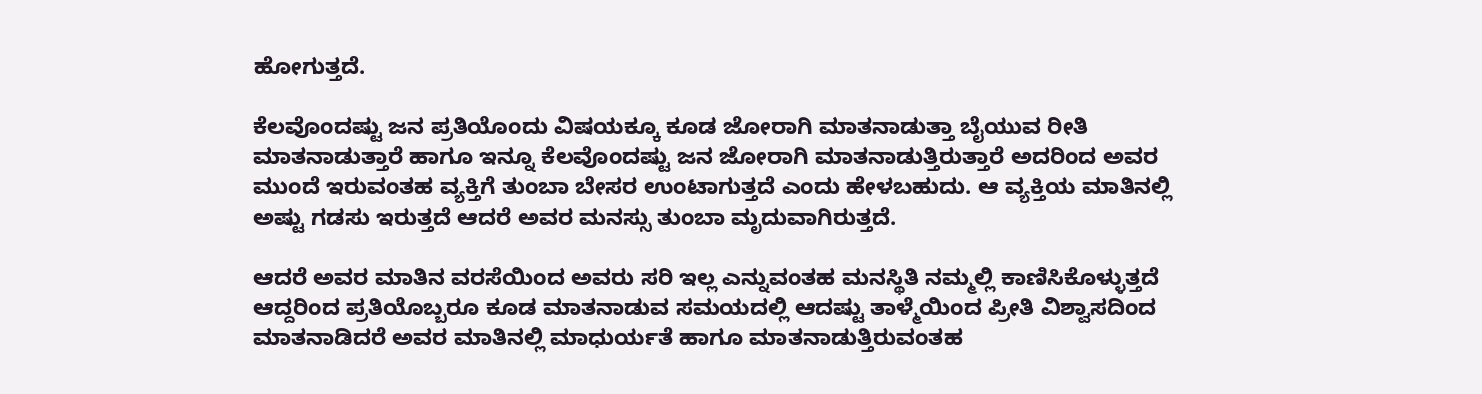ಹೋಗುತ್ತದೆ.

ಕೆಲವೊಂದಷ್ಟು ಜನ ಪ್ರತಿಯೊಂದು ವಿಷಯಕ್ಕೂ ಕೂಡ ಜೋರಾಗಿ ಮಾತನಾಡುತ್ತಾ ಬೈಯುವ ರೀತಿ ಮಾತನಾಡುತ್ತಾರೆ ಹಾಗೂ ಇನ್ನೂ ಕೆಲವೊಂದಷ್ಟು ಜನ ಜೋರಾಗಿ ಮಾತನಾಡುತ್ತಿರುತ್ತಾರೆ ಅದರಿಂದ ಅವರ ಮುಂದೆ ಇರುವಂತಹ ವ್ಯಕ್ತಿಗೆ ತುಂಬಾ ಬೇಸರ ಉಂಟಾಗುತ್ತದೆ ಎಂದು ಹೇಳಬಹುದು. ಆ ವ್ಯಕ್ತಿಯ ಮಾತಿನಲ್ಲಿ ಅಷ್ಟು ಗಡಸು ಇರುತ್ತದೆ ಆದರೆ ಅವರ ಮನಸ್ಸು ತುಂಬಾ ಮೃದುವಾಗಿರುತ್ತದೆ.

ಆದರೆ ಅವರ ಮಾತಿನ ವರಸೆಯಿಂದ ಅವರು ಸರಿ ಇಲ್ಲ ಎನ್ನುವಂತಹ ಮನಸ್ಥಿತಿ ನಮ್ಮಲ್ಲಿ ಕಾಣಿಸಿಕೊಳ್ಳುತ್ತದೆ ಆದ್ದರಿಂದ ಪ್ರತಿಯೊಬ್ಬರೂ ಕೂಡ ಮಾತನಾಡುವ ಸಮಯದಲ್ಲಿ ಆದಷ್ಟು ತಾಳ್ಮೆಯಿಂದ ಪ್ರೀತಿ ವಿಶ್ವಾಸದಿಂದ ಮಾತನಾಡಿದರೆ ಅವರ ಮಾತಿನಲ್ಲಿ ಮಾಧುರ್ಯತೆ ಹಾಗೂ ಮಾತನಾಡುತ್ತಿರುವಂತಹ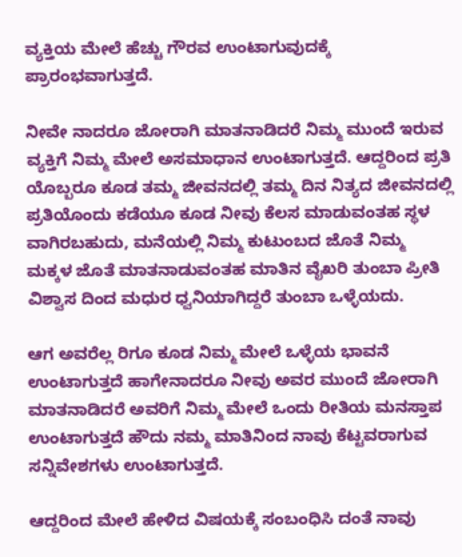ವ್ಯಕ್ತಿಯ ಮೇಲೆ ಹೆಚ್ಚು ಗೌರವ ಉಂಟಾಗುವುದಕ್ಕೆ ಪ್ರಾರಂಭವಾಗುತ್ತದೆ.

ನೀವೇ ನಾದರೂ ಜೋರಾಗಿ ಮಾತನಾಡಿದರೆ ನಿಮ್ಮ ಮುಂದೆ ಇರುವ ವ್ಯಕ್ತಿಗೆ ನಿಮ್ಮ ಮೇಲೆ ಅಸಮಾಧಾನ ಉಂಟಾಗುತ್ತದೆ. ಆದ್ದರಿಂದ ಪ್ರತಿ ಯೊಬ್ಬರೂ ಕೂಡ ತಮ್ಮ ಜೀವನದಲ್ಲಿ ತಮ್ಮ ದಿನ ನಿತ್ಯದ ಜೀವನದಲ್ಲಿ ಪ್ರತಿಯೊಂದು ಕಡೆಯೂ ಕೂಡ ನೀವು ಕೆಲಸ ಮಾಡುವಂತಹ ಸ್ಥಳ ವಾಗಿರಬಹುದು, ಮನೆಯಲ್ಲಿ ನಿಮ್ಮ ಕುಟುಂಬದ ಜೊತೆ ನಿಮ್ಮ ಮಕ್ಕಳ ಜೊತೆ ಮಾತನಾಡುವಂತಹ ಮಾತಿನ ವೈಖರಿ ತುಂಬಾ ಪ್ರೀತಿ ವಿಶ್ವಾಸ ದಿಂದ ಮಧುರ ಧ್ವನಿಯಾಗಿದ್ದರೆ ತುಂಬಾ ಒಳ್ಳೆಯದು.

ಆಗ ಅವರೆಲ್ಲ ರಿಗೂ ಕೂಡ ನಿಮ್ಮ ಮೇಲೆ ಒಳ್ಳೆಯ ಭಾವನೆ ಉಂಟಾಗುತ್ತದೆ ಹಾಗೇನಾದರೂ ನೀವು ಅವರ ಮುಂದೆ ಜೋರಾಗಿ ಮಾತನಾಡಿದರೆ ಅವರಿಗೆ ನಿಮ್ಮ ಮೇಲೆ ಒಂದು ರೀತಿಯ ಮನಸ್ತಾಪ ಉಂಟಾಗುತ್ತದೆ ಹೌದು ನಮ್ಮ ಮಾತಿನಿಂದ ನಾವು ಕೆಟ್ಟವರಾಗುವ ಸನ್ನಿವೇಶಗಳು ಉಂಟಾಗುತ್ತದೆ.

ಆದ್ದರಿಂದ ಮೇಲೆ ಹೇಳಿದ ವಿಷಯಕ್ಕೆ ಸಂಬಂಧಿಸಿ ದಂತೆ ನಾವು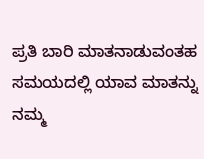ಪ್ರತಿ ಬಾರಿ ಮಾತನಾಡುವಂತಹ ಸಮಯದಲ್ಲಿ ಯಾವ ಮಾತನ್ನು ನಮ್ಮ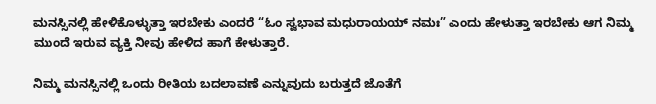ಮನಸ್ಸಿನಲ್ಲಿ ಹೇಳಿಕೊಳ್ಳುತ್ತಾ ಇರಬೇಕು ಎಂದರೆ “ಓಂ ಸ್ವಭಾವ ಮಧುರಾಯಯ್ ನಮಃ” ಎಂದು ಹೇಳುತ್ತಾ ಇರಬೇಕು ಆಗ ನಿಮ್ಮ ಮುಂದೆ ಇರುವ ವ್ಯಕ್ತಿ ನೀವು ಹೇಳಿದ ಹಾಗೆ ಕೇಳುತ್ತಾರೆ.

ನಿಮ್ಮ ಮನಸ್ಸಿನಲ್ಲಿ ಒಂದು ರೀತಿಯ ಬದಲಾವಣೆ ಎನ್ನುವುದು ಬರುತ್ತದೆ ಜೊತೆಗೆ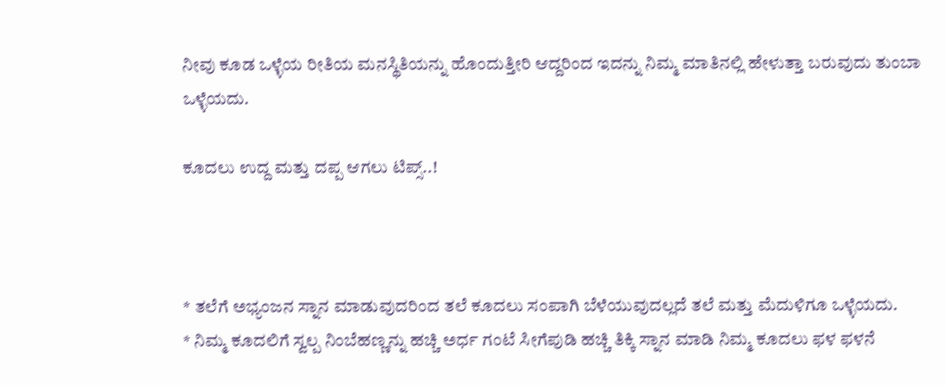ನೀವು ಕೂಡ ಒಳ್ಳೆಯ ರೀತಿಯ ಮನಸ್ಥಿತಿಯನ್ನು ಹೊಂದುತ್ತೀರಿ ಆದ್ದರಿಂದ ಇದನ್ನು ನಿಮ್ಮ ಮಾತಿನಲ್ಲಿ ಹೇಳುತ್ತಾ ಬರುವುದು ತುಂಬಾ ಒಳ್ಳೆಯದು.

ಕೂದಲು ಉದ್ದ ಮತ್ತು ದಪ್ಪ ಆಗಲು ಟಿಪ್ಸ್..!



* ತಲೆಗೆ ಅಭ್ಯಂಜನ ಸ್ನಾನ ಮಾಡುವುದರಿಂದ ತಲೆ ಕೂದಲು ಸಂಪಾಗಿ ಬೆಳೆಯುವುದಲ್ಲದೆ ತಲೆ ಮತ್ತು ಮೆದುಳಿಗೂ ಒಳ್ಳೆಯದು.
* ನಿಮ್ಮ ಕೂದಲಿಗೆ ಸ್ವಲ್ಪ ನಿಂಬೆಹಣ್ಣನ್ನು ಹಚ್ಚಿ ಅರ್ಧ ಗಂಟೆ ಸೀಗೆಪುಡಿ ಹಚ್ಚಿ ತಿಕ್ಕಿ ಸ್ನಾನ ಮಾಡಿ ನಿಮ್ಮ ಕೂದಲು ಫಳ ಫಳನೆ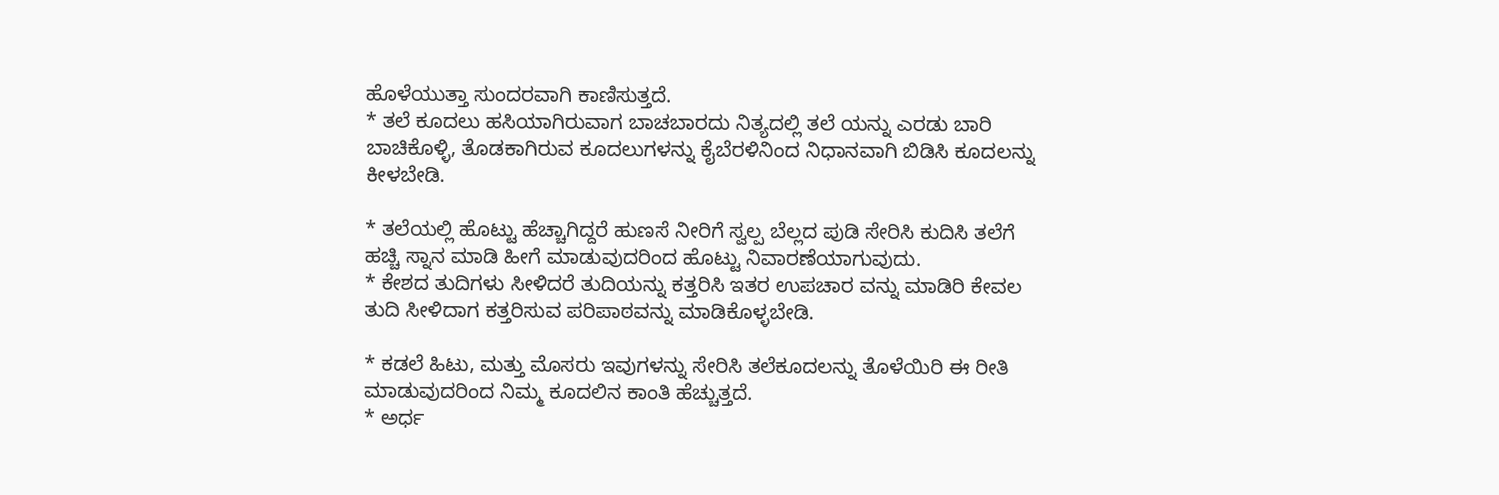ಹೊಳೆಯುತ್ತಾ ಸುಂದರವಾಗಿ ಕಾಣಿಸುತ್ತದೆ.
* ತಲೆ ಕೂದಲು ಹಸಿಯಾಗಿರುವಾಗ ಬಾಚಬಾರದು ನಿತ್ಯದಲ್ಲಿ ತಲೆ ಯನ್ನು ಎರಡು ಬಾರಿ ಬಾಚಿಕೊಳ್ಳಿ, ತೊಡಕಾಗಿರುವ ಕೂದಲುಗಳನ್ನು ಕೈಬೆರಳಿನಿಂದ ನಿಧಾನವಾಗಿ ಬಿಡಿಸಿ ಕೂದಲನ್ನು ಕೀಳಬೇಡಿ.

* ತಲೆಯಲ್ಲಿ ಹೊಟ್ಟು ಹೆಚ್ಚಾಗಿದ್ದರೆ ಹುಣಸೆ ನೀರಿಗೆ ಸ್ವಲ್ಪ ಬೆಲ್ಲದ ಪುಡಿ ಸೇರಿಸಿ ಕುದಿಸಿ ತಲೆಗೆ ಹಚ್ಚಿ ಸ್ನಾನ ಮಾಡಿ ಹೀಗೆ ಮಾಡುವುದರಿಂದ ಹೊಟ್ಟು ನಿವಾರಣೆಯಾಗುವುದು.
* ಕೇಶದ ತುದಿಗಳು ಸೀಳಿದರೆ ತುದಿಯನ್ನು ಕತ್ತರಿಸಿ ಇತರ ಉಪಚಾರ ವನ್ನು ಮಾಡಿರಿ ಕೇವಲ ತುದಿ ಸೀಳಿದಾಗ ಕತ್ತರಿಸುವ ಪರಿಪಾಠವನ್ನು ಮಾಡಿಕೊಳ್ಳಬೇಡಿ.

* ಕಡಲೆ ಹಿಟು, ಮತ್ತು ಮೊಸರು ಇವುಗಳನ್ನು ಸೇರಿಸಿ ತಲೆಕೂದಲನ್ನು ತೊಳೆಯಿರಿ ಈ ರೀತಿ ಮಾಡುವುದರಿಂದ ನಿಮ್ಮ ಕೂದಲಿನ ಕಾಂತಿ ಹೆಚ್ಚುತ್ತದೆ.
* ಅರ್ಧ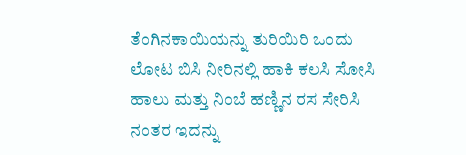ತೆಂಗಿನಕಾಯಿಯನ್ನು ತುರಿಯಿರಿ ಒಂದು ಲೋಟ ಬಿಸಿ ನೀರಿನಲ್ಲಿ ಹಾಕಿ ಕಲಸಿ ಸೋಸಿ ಹಾಲು ಮತ್ತು ನಿಂಬೆ ಹಣ್ಣಿನ ರಸ ಸೇರಿಸಿ ನಂತರ ಇದನ್ನು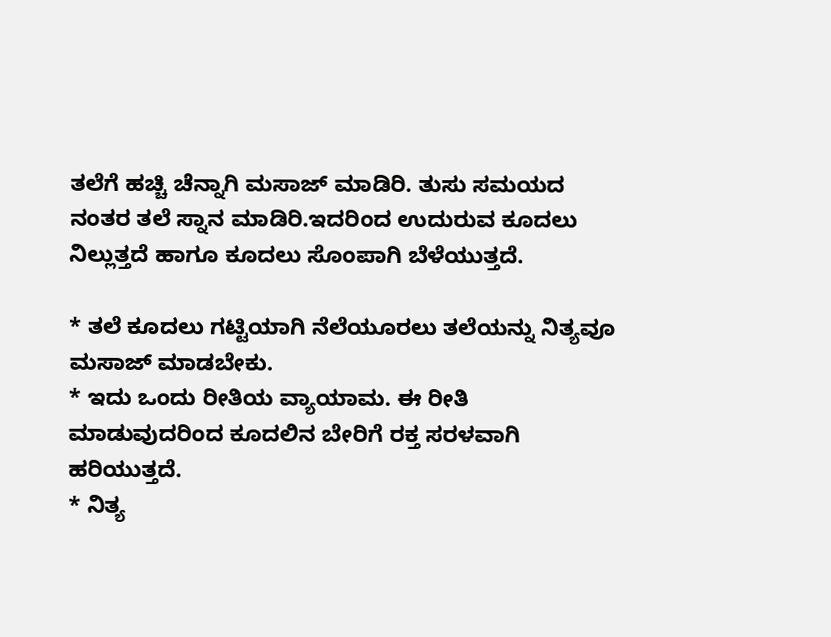ತಲೆಗೆ ಹಚ್ಚಿ ಚೆನ್ನಾಗಿ ಮಸಾಜ್ ಮಾಡಿರಿ. ತುಸು ಸಮಯದ ನಂತರ ತಲೆ ಸ್ನಾನ ಮಾಡಿರಿ.ಇದರಿಂದ ಉದುರುವ ಕೂದಲು ನಿಲ್ಲುತ್ತದೆ ಹಾಗೂ ಕೂದಲು ಸೊಂಪಾಗಿ ಬೆಳೆಯುತ್ತದೆ.

* ತಲೆ ಕೂದಲು ಗಟ್ಟಿಯಾಗಿ ನೆಲೆಯೂರಲು ತಲೆಯನ್ನು ನಿತ್ಯವೂ ಮಸಾಜ್ ಮಾಡಬೇಕು.
* ಇದು ಒಂದು ರೀತಿಯ ವ್ಯಾಯಾಮ. ಈ ರೀತಿ ಮಾಡುವುದರಿಂದ ಕೂದಲಿನ ಬೇರಿಗೆ ರಕ್ತ ಸರಳವಾಗಿ ಹರಿಯುತ್ತದೆ.
* ನಿತ್ಯ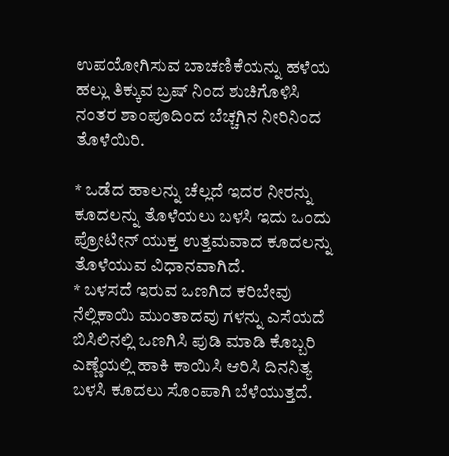ಉಪಯೋಗಿಸುವ ಬಾಚಣಿಕೆಯನ್ನು ಹಳೆಯ ಹಲ್ಲು ತಿಕ್ಕುವ ಬ್ರಷ್ ನಿಂದ ಶುಚಿಗೊಳಿಸಿ ನಂತರ ಶಾಂಪೂದಿಂದ ಬೆಚ್ಚಗಿನ ನೀರಿನಿಂದ ತೊಳೆಯಿರಿ.

* ಒಡೆದ ಹಾಲನ್ನು ಚೆಲ್ಲದೆ ಇದರ ನೀರನ್ನು ಕೂದಲನ್ನು ತೊಳೆಯಲು ಬಳಸಿ ಇದು ಒಂದು ಪ್ರೋಟೀನ್ ಯುಕ್ತ ಉತ್ತಮವಾದ ಕೂದಲನ್ನು ತೊಳೆಯುವ ವಿಧಾನವಾಗಿದೆ.
* ಬಳಸದೆ ಇರುವ ಒಣಗಿದ ಕರಿಬೇವು ನೆಲ್ಲಿಕಾಯಿ ಮುಂತಾದವು ಗಳನ್ನು ಎಸೆಯದೆ ಬಿಸಿಲಿನಲ್ಲಿ ಒಣಗಿಸಿ ಪುಡಿ ಮಾಡಿ ಕೊಬ್ಬರಿ ಎಣ್ಣೆಯಲ್ಲಿ ಹಾಕಿ ಕಾಯಿಸಿ ಆರಿಸಿ ದಿನನಿತ್ಯ ಬಳಸಿ ಕೂದಲು ಸೊಂಪಾಗಿ ಬೆಳೆಯುತ್ತದೆ.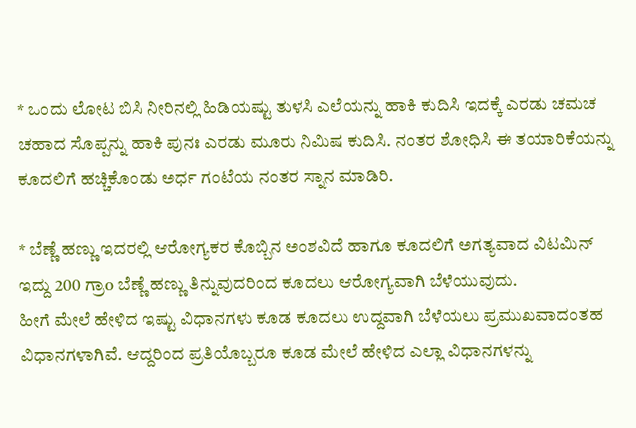* ಒಂದು ಲೋಟ ಬಿಸಿ ನೀರಿನಲ್ಲಿ ಹಿಡಿಯಷ್ಟು ತುಳಸಿ ಎಲೆಯನ್ನು ಹಾಕಿ ಕುದಿಸಿ ಇದಕ್ಕೆ ಎರಡು ಚಮಚ ಚಹಾದ ಸೊಪ್ಪನ್ನು ಹಾಕಿ ಪುನಃ ಎರಡು ಮೂರು ನಿಮಿಷ ಕುದಿಸಿ. ನಂತರ ಶೋಧಿಸಿ ಈ ತಯಾರಿಕೆಯನ್ನು ಕೂದಲಿಗೆ ಹಚ್ಚಿಕೊಂಡು ಅರ್ಧ ಗಂಟೆಯ ನಂತರ ಸ್ನಾನ ಮಾಡಿರಿ.

* ಬೆಣ್ಣೆ ಹಣ್ಣು ಇದರಲ್ಲಿ ಆರೋಗ್ಯಕರ ಕೊಬ್ಬಿನ ಅಂಶವಿದೆ ಹಾಗೂ ಕೂದಲಿಗೆ ಅಗತ್ಯವಾದ ವಿಟಮಿನ್ ಇದ್ದು 200 ಗ್ರಾo ಬೆಣ್ಣೆ ಹಣ್ಣು ತಿನ್ನುವುದರಿಂದ ಕೂದಲು ಆರೋಗ್ಯವಾಗಿ ಬೆಳೆಯುವುದು.
ಹೀಗೆ ಮೇಲೆ ಹೇಳಿದ ಇಷ್ಟು ವಿಧಾನಗಳು ಕೂಡ ಕೂದಲು ಉದ್ದವಾಗಿ ಬೆಳೆಯಲು ಪ್ರಮುಖವಾದಂತಹ ವಿಧಾನಗಳಾಗಿವೆ. ಆದ್ದರಿಂದ ಪ್ರತಿಯೊಬ್ಬರೂ ಕೂಡ ಮೇಲೆ ಹೇಳಿದ ಎಲ್ಲಾ ವಿಧಾನಗಳನ್ನು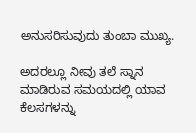ಅನುಸರಿಸುವುದು ತುಂಬಾ ಮುಖ್ಯ.

ಅದರಲ್ಲೂ ನೀವು ತಲೆ ಸ್ನಾನ ಮಾಡಿರುವ ಸಮಯದಲ್ಲಿ ಯಾವ ಕೆಲಸಗಳನ್ನು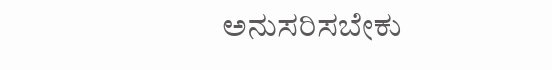ಅನುಸರಿಸಬೇಕು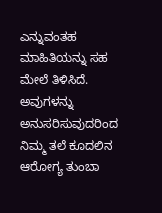ಎನ್ನುವಂತಹ ಮಾಹಿತಿಯನ್ನು ಸಹ ಮೇಲೆ ತಿಳಿಸಿದೆ. ಅವುಗಳನ್ನು ಅನುಸರಿಸುವುದರಿಂದ ನಿಮ್ಮ ತಲೆ ಕೂದಲಿನ ಆರೋಗ್ಯ ತುಂಬಾ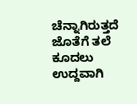ಚೆನ್ನಾಗಿರುತ್ತದೆ ಜೊತೆಗೆ ತಲೆ ಕೂದಲು ಉದ್ದವಾಗಿ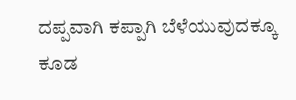ದಪ್ಪವಾಗಿ ಕಪ್ಪಾಗಿ ಬೆಳೆಯುವುದಕ್ಕೂ ಕೂಡ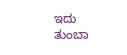ಇದು ತುಂಬಾ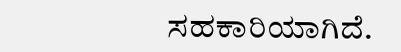ಸಹಕಾರಿಯಾಗಿದೆ.